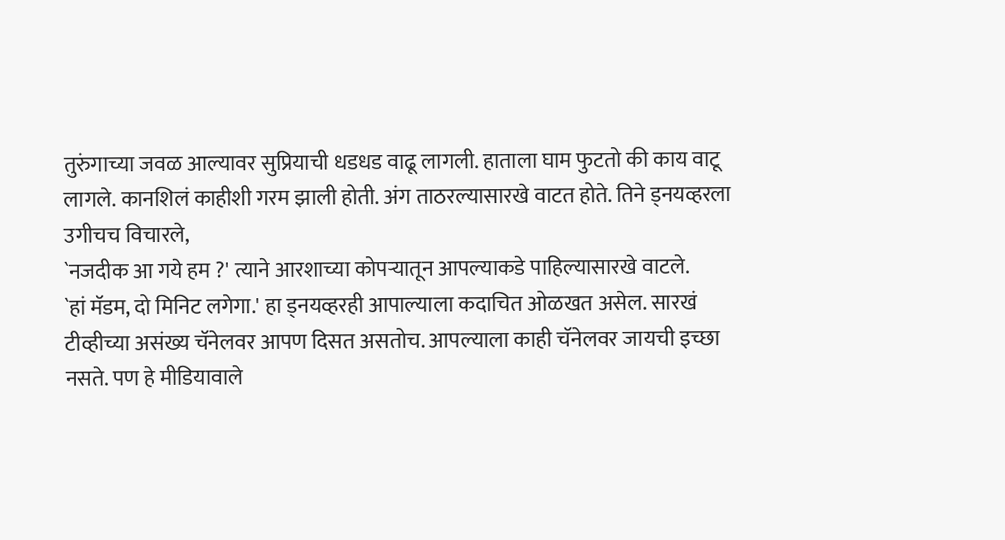तुरुंगाच्या जवळ आल्यावर सुप्रियाची धडधड वाढू लागली. हाताला घाम फुटतो की काय वाटू लागले. कानशिलं काहीशी गरम झाली होती. अंग ताठरल्यासारखे वाटत होते. तिने ड्नयव्हरला उगीचच विचारले,
`नजदीक आ गये हम ?' त्याने आरशाच्या कोपऱ्यातून आपल्याकडे पाहिल्यासारखे वाटले.
`हां मॅडम, दो मिनिट लगेगा.' हा ड्नयव्हरही आपाल्याला कदाचित ओळखत असेल. सारखं टीव्हीच्या असंख्य चॅनेलवर आपण दिसत असतोच. आपल्याला काही चॅनेलवर जायची इच्छा नसते. पण हे मीडियावाले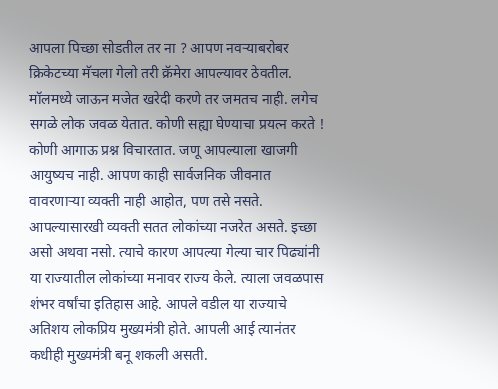आपला पिच्छा सोडतील तर ना ? आपण नवऱ्याबरोबर क्रिकेटच्या मॅचला गेलो तरी क्रॅमेरा आपल्यावर ठेवतील. मॉलमध्ये जाऊन मजेत खरेदी करणे तर जमतच नाही. लगेच सगळे लोक जवळ येतात. कोणी सह्या घेण्याचा प्रयत्न करते ! कोणी आगाऊ प्रश्न विचारतात. जणू आपल्याला खाजगी आयुष्यच नाही. आपण काही सार्वजनिक जीवनात वावरणाऱ्या व्यक्ती नाही आहोत, पण तसे नसते. आपल्यासारखी व्यक्ती सतत लोकांच्या नजरेत असते. इच्छा असो अथवा नसो. त्याचे कारण आपल्या गेल्या चार पिढ्यांनी या राज्यातील लोकांच्या मनावर राज्य केले. त्याला जवळपास शंभर वर्षांचा इतिहास आहे. आपले वडील या राज्याचे अतिशय लोकप्रिय मुख्यमंत्री होते. आपली आई त्यानंतर कधीही मुख्यमंत्री बनू शकली असती.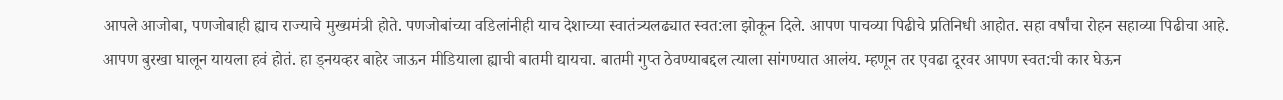आपले आजोबा, पणजोबाही ह्याच राज्याचे मुख्यमंत्री होते. पणजोबांच्या वडिलांनीही याच देशाच्या स्वातंत्र्यलढ्यात स्वत:ला झोकून दिले. आपण पाचव्या पिढीचे प्रतिनिधी आहोत. सहा वर्षांचा रोहन सहाव्या पिढीचा आहे.
आपण बुरखा घालून यायला हवं होतं. हा ड्नयव्हर बाहेर जाऊन मीडियाला ह्याची बातमी द्यायचा. बातमी गुप्त ठेवण्याबद्दल त्याला सांगण्यात आलंय. म्हणून तर एवढा दूरवर आपण स्वत:ची कार घेऊन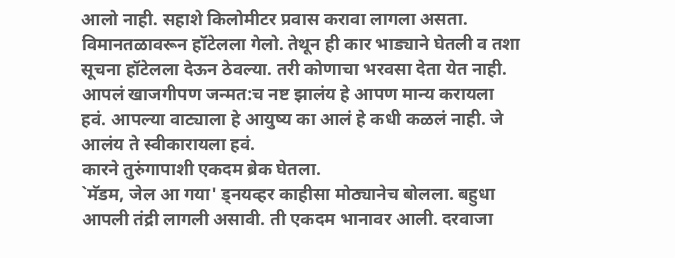आलो नाही. सहाशे किलोमीटर प्रवास करावा लागला असता. विमानतळावरून हॉटेलला गेलो. तेथून ही कार भाड्याने घेतली व तशा सूचना हॉटेलला देऊन ठेवल्या. तरी कोणाचा भरवसा देता येत नाही. आपलं खाजगीपण जन्मत:च नष्ट झालंय हे आपण मान्य करायला हवं. आपल्या वाट्याला हे आयुष्य का आलं हे कधी कळलं नाही. जे आलंय ते स्वीकारायला हवं.
कारने तुरुंगापाशी एकदम ब्रेक घेतला.
`मॅडम, जेल आ गया' ड्नयव्हर काहीसा मोठ्यानेच बोलला. बहुधा आपली तंद्री लागली असावी. ती एकदम भानावर आली. दरवाजा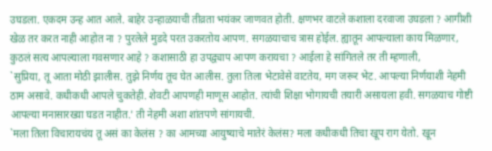उघडला. एकदम उन्ह आत आले. बाहेर उन्हाळयाची तीव्रता भयंकर जाणवत होती. क्षणभर वाटले कशाला दरवाजा उघडला ? आगीशी खेळ तर करत नाही आहोत ना ? पुरलेले मुडदे परत उकरतोय आपण. सगळयाचाच त्रास होईल. ह्यातून आपल्याला काय मिळणार, कुठलं सत्य आपल्याला गवसणार आहे ? कशासाठी हा उपद्व्याप आपण करायचा ? आईला हे सांगितले तर ती म्हणाली,
`सुप्रिया, तू आता मोठी झालीस. तुझे निर्णय तूच घेत आलीस. तुला तिला भेटावेसे वाटतेय, मग जरूर भेट. आपल्या निर्णयाशी नेहमी ठाम असावे. कधीकधी आपले चुकतेही. शेवटी आपणही माणूस आहोत. त्यांची शिक्षा भोगायची तयारी असायला हवी. सगळयाच गोष्टी आपल्या मनासारख्या घडत नाहीत.' ती नेहमी अशा शांतपणे सांगायची.
`मला तिला विचारायचंय तू असं का केलंस ? का आमच्या आयुष्याचे मातेरं केलंस? मला कधीकधी तिचा खूप राग येतो. खून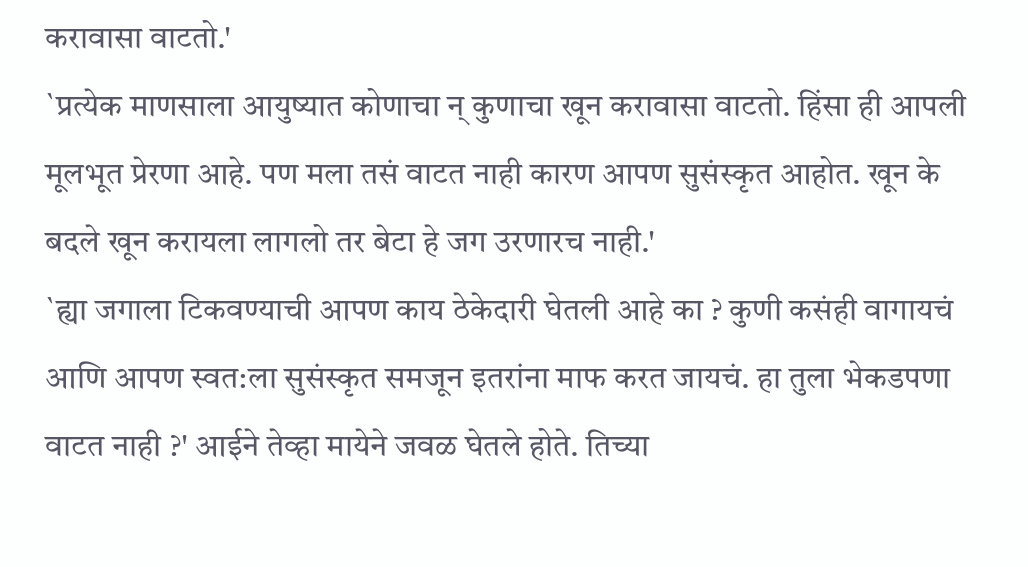करावासा वाटतो.'
`प्रत्येक माणसाला आयुष्यात कोणाचा न् कुणाचा खून करावासा वाटतो. हिंसा ही आपली मूलभूत प्रेरणा आहे. पण मला तसं वाटत नाही कारण आपण सुसंस्कृत आहोत. खून के बदले खून करायला लागलो तर बेटा हे जग उरणारच नाही.'
`ह्या जगाला टिकवण्याची आपण काय ठेकेदारी घेतली आहे का ? कुणी कसंही वागायचं आणि आपण स्वत:ला सुसंस्कृत समजून इतरांना माफ करत जायचं. हा तुला भेकडपणा वाटत नाही ?' आईने तेव्हा मायेने जवळ घेतले होते. तिच्या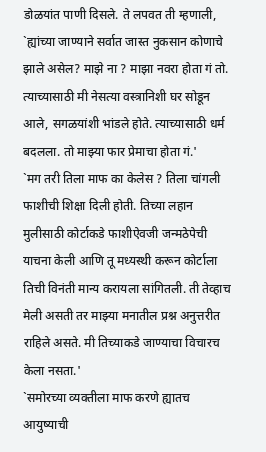डोळयांत पाणी दिसले. ते लपवत ती म्हणाली,
`ह्यांच्या जाण्याने सर्वात जास्त नुकसान कोणाचे झाले असेल? माझे ना ? माझा नवरा होता गं तो. त्याच्यासाठी मी नेसत्या वस्त्रानिशी घर सोडून आले, सगळयांशी भांडले होते. त्याच्यासाठी धर्म बदलला. तो माझ्या फार प्रेमाचा होता गं.'
`मग तरी तिला माफ का केलेस ? तिला चांगली फाशीची शिक्षा दिली होती. तिच्या लहान मुलीसाठी कोर्टाकडे फाशीऐवजी जन्मठेपेची याचना केली आणि तू मध्यस्थी करून कोर्टाला तिची विनंती मान्य करायला सांगितली. ती तेव्हाच मेली असती तर माझ्या मनातील प्रश्न अनुत्तरीत राहिले असते. मी तिच्याकडे जाण्याचा विचारच केला नसता.'
`समोरच्या व्यक्तीला माफ करणे ह्यातच आयुष्याची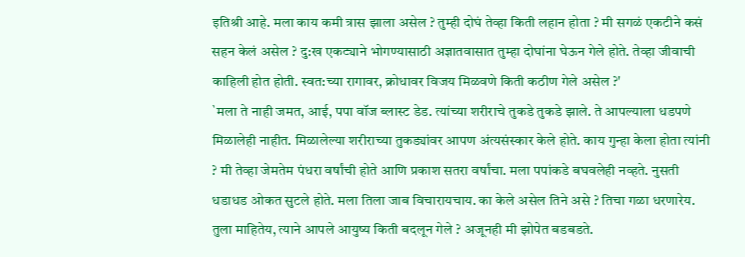इतिश्री आहे. मला काय कमी त्रास झाला असेल ? तुम्ही दोघं तेव्हा किती लहान होता ? मी सगळं एकटीने कसं सहन केलं असेल ? दु:ख एकट्याने भोगण्यासाठी अज्ञातवासात तुम्हा दोघांना घेऊन गेले होते. तेव्हा जीवाची काहिली होत होती. स्वत:च्या रागावर, क्रोधावर विजय मिळवणे किती कठीण गेले असेल ?'
`मला ते नाही जमत, आई, पपा वॉज ब्लास्ट डेड. त्यांच्या शरीराचे तुकडे तुकडे झाले. ते आपल्याला धडपणे मिळालेही नाहीत. मिळालेल्या शरीराच्या तुकड्यांवर आपण अंत्यसंस्कार केले होते. काय गुन्हा केला होता त्यांनी ? मी तेव्हा जेमतेम पंधरा वर्षांची होते आणि प्रकाश सतरा वर्षांचा. मला पपांकडे बघवलेही नव्हते. नुसती धडाधड ओकत सुटले होते. मला तिला जाब विचारायचाय. का केले असेल तिने असे ? तिचा गळा धरणारेय. तुला माहितेय, त्याने आपले आयुष्य किती बदलून गेले ? अजूनही मी झोपेत बडबडते.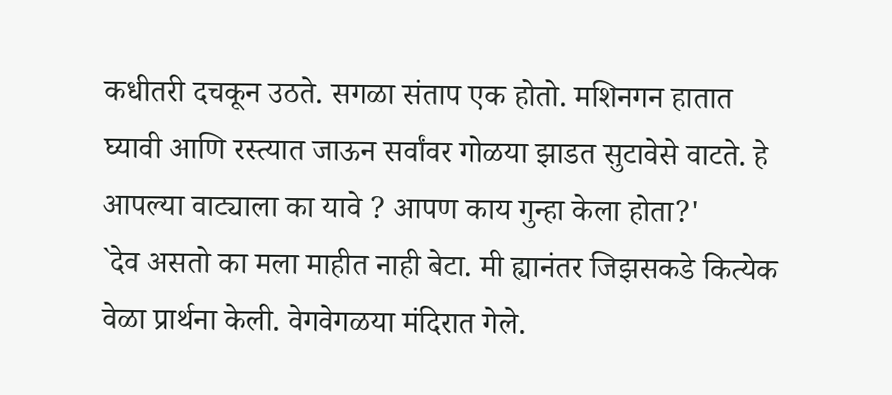कधीतरी दचकून उठते. सगळा संताप एक होतो. मशिनगन हातात घ्यावी आणि रस्त्यात जाऊन सर्वांवर गोळया झाडत सुटावेसे वाटते. हे आपल्या वाट्याला का यावे ? आपण काय गुन्हा केला होता?'
`देव असतो का मला माहीत नाही बेटा. मी ह्यानंतर जिझसकडे कित्येक वेळा प्रार्थना केली. वेगवेगळया मंदिरात गेले.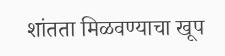शांतता मिळवण्याचा खूप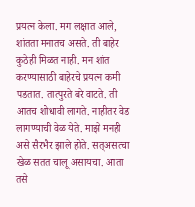प्रयत्न केला. मग लक्षात आले, शांतता मनातच असते. ती बाहेर कुठेही मिळत नाही. मन शांत करण्यासाठी बाहेरचे प्रयत्न कमी पडतात. तात्पुरते बरे वाटते. ती आतच शोधावी लागते. नाहीतर वेड लागण्याची वेळ येते. माझे मनही असे सैरभैर झाले होते. सत्असत्चा खेळ सतत चालू असायचा. आता तसे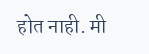होत नाही. मी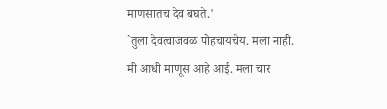माणसातच देव बघते.'
`तुला देवत्वाजवळ पोहचायचेय. मला नाही. मी आधी माणूस आहे आई. मला चार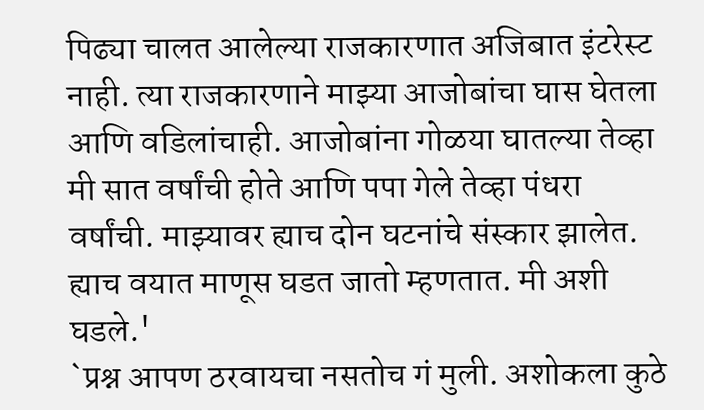पिढ्या चालत आलेल्या राजकारणात अजिबात इंटरेस्ट नाही. त्या राजकारणाने माझ्या आजोबांचा घास घेतला आणि वडिलांचाही. आजोबांना गोळया घातल्या तेव्हा मी सात वर्षांची होते आणि पपा गेले तेव्हा पंधरा वर्षांची. माझ्यावर ह्याच दोन घटनांचे संस्कार झालेत. ह्याच वयात माणूस घडत जातो म्हणतात. मी अशी घडले.'
`प्रश्न आपण ठरवायचा नसतोच गं मुली. अशोकला कुठे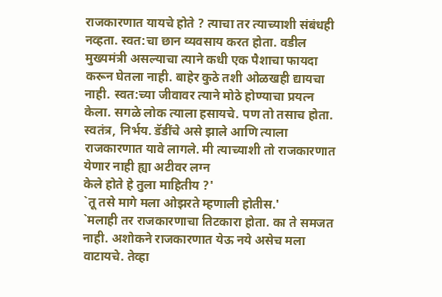राजकारणात यायचे होते ? त्याचा तर त्याच्याशी संबंधही नव्हता. स्वत:चा छान व्यवसाय करत होता. वडील मुख्यमंत्री असल्याचा त्याने कधी एक पैशाचा फायदा करून घेतला नाही. बाहेर कुठे तशी ओळखही द्यायचा नाही. स्वत:च्या जीवावर त्याने मोठे होण्याचा प्रयत्न केला. सगळे लोक त्याला हसायचे. पण तो तसाच होता. स्वतंत्र, निर्भय. डॅडींचे असे झाले आणि त्याला राजकारणात यावे लागले. मी त्याच्याशी तो राजकारणात येणार नाही ह्या अटीवर लग्न
केले होते हे तुला माहितीय ?'
`तू तसे मागे मला ओझरते म्हणाली होतीस.'
`मलाही तर राजकारणाचा तिटकारा होता. का ते समजत नाही. अशोकने राजकारणात येऊ नये असेच मला वाटायचे. तेव्हा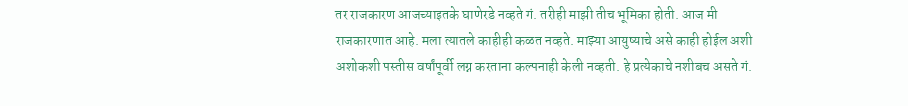तर राजकारण आजच्याइतके घाणेरडे नव्हते गं. तरीही माझी तीच भूमिका होती. आज मी राजकारणात आहे. मला त्यातले काहीही कळत नव्हते. माझ्या आयुष्याचे असे काही होईल अशी अशोकशी पस्तीस वर्षांपूर्वी लग्न करताना कल्पनाही केली नव्हती. हे प्रत्येकाचे नशीबच असते गं.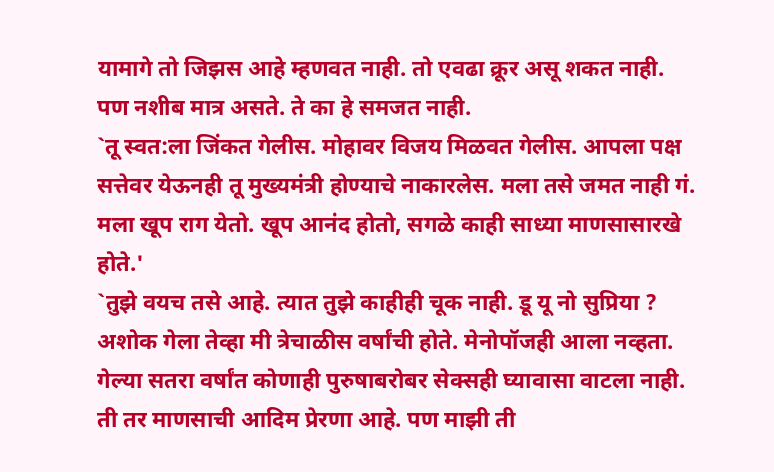यामागे तो जिझस आहे म्हणवत नाही. तो एवढा क्रूर असू शकत नाही. पण नशीब मात्र असते. ते का हे समजत नाही.
`तू स्वत:ला जिंकत गेलीस. मोहावर विजय मिळवत गेलीस. आपला पक्ष सत्तेवर येऊनही तू मुख्यमंत्री होण्याचे नाकारलेस. मला तसे जमत नाही गं. मला खूप राग येतो. खूप आनंद होतो, सगळे काही साध्या माणसासारखे होते.'
`तुझे वयच तसे आहे. त्यात तुझे काहीही चूक नाही. डू यू नो सुप्रिया ? अशोक गेला तेव्हा मी त्रेचाळीस वर्षांची होते. मेनोपॉजही आला नव्हता. गेल्या सतरा वर्षांत कोणाही पुरुषाबरोबर सेक्सही घ्यावासा वाटला नाही. ती तर माणसाची आदिम प्रेरणा आहे. पण माझी ती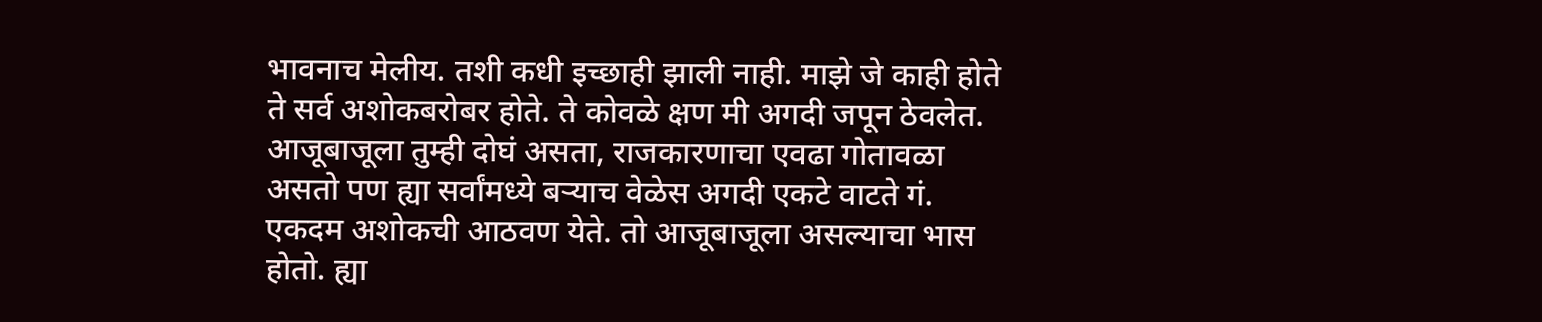भावनाच मेलीय. तशी कधी इच्छाही झाली नाही. माझे जे काही होते ते सर्व अशोकबरोबर होते. ते कोवळे क्षण मी अगदी जपून ठेवलेत. आजूबाजूला तुम्ही दोघं असता, राजकारणाचा एवढा गोतावळा असतो पण ह्या सर्वांमध्ये बऱ्याच वेळेस अगदी एकटे वाटते गं. एकदम अशोकची आठवण येते. तो आजूबाजूला असल्याचा भास होतो. ह्या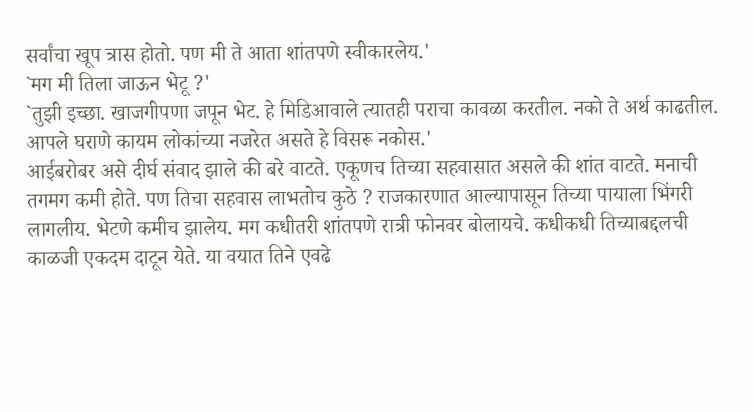सर्वांचा खूप त्रास होतो. पण मी ते आता शांतपणे स्वीकारलेय.'
`मग मी तिला जाऊन भेटू ?'
`तुझी इच्छा. खाजगीपणा जपून भेट. हे मिडिआवाले त्यातही पराचा कावळा करतील. नको ते अर्थ काढतील. आपले घराणे कायम लोकांच्या नजरेत असते हे विसरू नकोस.'
आईबरोबर असे दीर्घ संवाद झाले की बरे वाटते. एकूणच तिच्या सहवासात असले की शांत वाटते. मनाची तगमग कमी होते. पण तिचा सहवास लाभतोच कुठे ? राजकारणात आल्यापासून तिच्या पायाला भिंगरी लागलीय. भेटणे कमीच झालेय. मग कधीतरी शांतपणे रात्री फोनवर बोलायचे. कधीकधी तिच्याबद्दलची काळजी एकदम दाटून येते. या वयात तिने एवढे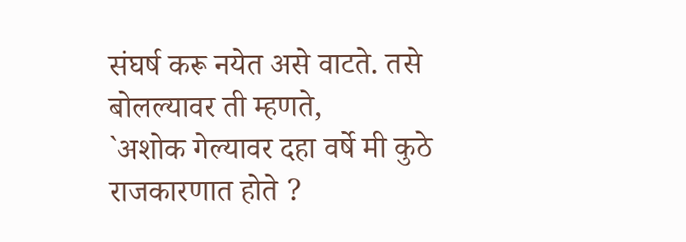संघर्ष करू नयेत असे वाटते. तसे बोलल्यावर ती म्हणते,
`अशोक गेल्यावर दहा वर्षे मी कुठे राजकारणात होते ?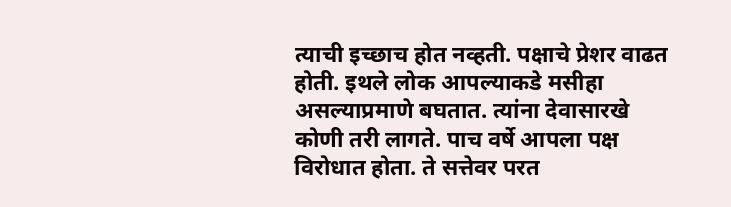त्याची इच्छाच होत नव्हती. पक्षाचे प्रेशर वाढत होती. इथले लोक आपल्याकडे मसीहा असल्याप्रमाणे बघतात. त्यांना देवासारखे कोणी तरी लागते. पाच वर्षे आपला पक्ष विरोधात होता. ते सत्तेवर परत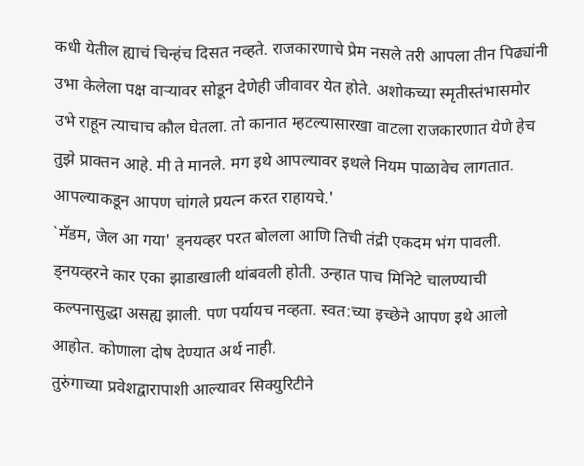कधी येतील ह्याचं चिन्हंच दिसत नव्हते. राजकारणाचे प्रेम नसले तरी आपला तीन पिढ्यांनी उभा केलेला पक्ष वाऱ्यावर सोडून देणेही जीवावर येत होते. अशोकच्या स्मृतीस्तंभासमोर उभे राहून त्याचाच कौल घेतला. तो कानात म्हटल्यासारखा वाटला राजकारणात येणे हेच तुझे प्राक्तन आहे. मी ते मानले. मग इथे आपल्यावर इथले नियम पाळावेच लागतात. आपल्याकडून आपण चांगले प्रयत्न करत राहायचे.'
`मॅडम, जेल आ गया' ड्नयव्हर परत बोलला आणि तिची तंद्री एकदम भंग पावली. ड्नयव्हरने कार एका झाडाखाली थांबवली होती. उन्हात पाच मिनिटे चालण्याची कल्पनासुद्धा असह्य झाली. पण पर्यायच नव्हता. स्वत:च्या इच्छेने आपण इथे आलो आहोत. कोणाला दोष देण्यात अर्थ नाही.
तुरुंगाच्या प्रवेशद्वारापाशी आल्यावर सिक्युरिटीने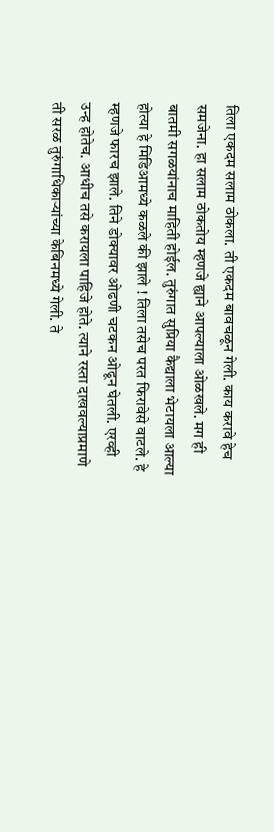तिला एकदम सलाम ठोकला. ती एकदम बावचळून गेली. काय करावे हेच समजेना. हा सलाम ठोकतोय म्हणजे ह्याने आपल्याला ओळखले. मग ही बातमी सगळयांनाच माहिती होईल. तुरुंगात सुप्रिया कैद्याला भेटायला आल्या होत्या हे मिडिआमध्ये कळले की झाले ! तिला तसेच परत फिरावेसे वाटले. हे म्हणजे फारच झाले. तिने डोक्यावर ओढणी चटकन ओढून घेतली. एरव्ही उन्ह होतेच. आधीच तसे करायला पाहिजे होते. त्याने रस्ता दाखवल्याप्रमाणे ती सरळ तुरुंगाधिकाऱ्यांच्या केबिनमध्ये गेली. ते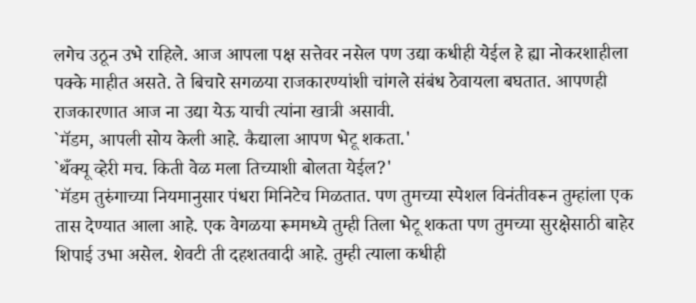लगेच उठून उभे राहिले. आज आपला पक्ष सत्तेवर नसेल पण उद्या कधीही येईल हे ह्या नोकरशाहीला पक्के माहीत असते. ते बिचारे सगळया राजकारण्यांशी चांगले संबंध ठेवायला बघतात. आपणही राजकारणात आज ना उद्या येऊ याची त्यांना खात्री असावी.
`मॅडम, आपली सोय केली आहे. कैद्याला आपण भेटू शकता.'
`थँक्यू व्हेरी मच. किती वेळ मला तिच्याशी बोलता येईल?'
`मॅडम तुरुंगाच्या नियमानुसार पंधरा मिनिटेच मिळतात. पण तुमच्या स्पेशल विनंतीवरून तुम्हांला एक तास देण्यात आला आहे. एक वेगळया रूममध्ये तुम्ही तिला भेटू शकता पण तुमच्या सुरक्षेसाठी बाहेर शिपाई उभा असेल. शेवटी ती दहशतवादी आहे. तुम्ही त्याला कधीही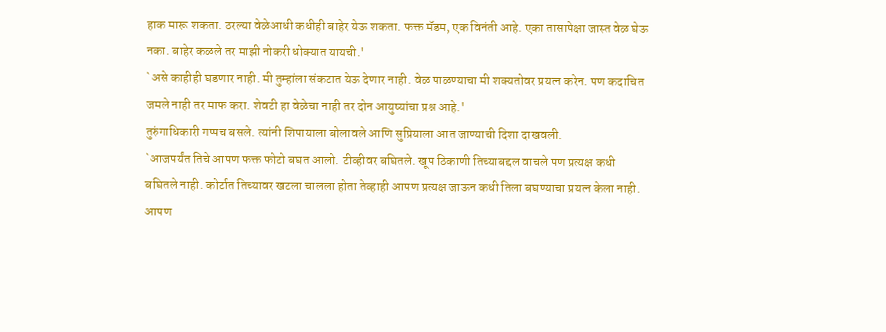हाक मारू शकता. ठरल्या वेळेआधी कधीही बाहेर येऊ शकता. फक्त मॅडम, एक विनंती आहे. एका तासापेक्षा जास्त वेळ घेऊ नका. बाहेर कळले तर माझी नोकरी धोक्यात यायची.'
`असे काहीही घडणार नाही. मी तुम्हांला संकटात येऊ देणार नाही. वेळ पाळण्याचा मी शक्यतोवर प्रयत्न करेन. पण कदाचित जमले नाही तर माफ करा. शेवटी हा वेळेचा नाही तर दोन आयुष्यांचा प्रश्न आहे.'
तुरुंगाधिकारी गप्पच बसले. त्यांनी शिपायाला बोलावले आणि सुप्रियाला आत जाण्याची दिशा दाखवली.
`आजपर्यंत तिचे आपण फक्त फोटो बघत आलो. टीव्हीवर बघितले. खूप ठिकाणी तिच्याबद्दल वाचले पण प्रत्यक्ष कधी बघितले नाही. कोर्टात तिच्यावर खटला चालला होता तेव्हाही आपण प्रत्यक्ष जाऊन कधी तिला बघण्याचा प्रयत्न केला नाही.
आपण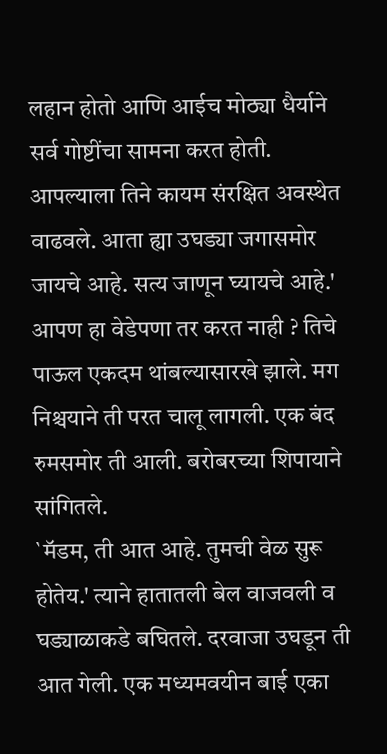लहान होतो आणि आईच मोठ्या धैर्याने सर्व गोष्टींचा सामना करत होती. आपल्याला तिने कायम संरक्षित अवस्थेत वाढवले. आता ह्या उघड्या जगासमोर जायचे आहे. सत्य जाणून घ्यायचे आहे.' आपण हा वेडेपणा तर करत नाही ? तिचे पाऊल एकदम थांबल्यासारखे झाले. मग निश्चयाने ती परत चालू लागली. एक बंद रुमसमोर ती आली. बरोबरच्या शिपायाने सांगितले.
`मॅडम, ती आत आहे. तुमची वेळ सुरू होतेय.' त्याने हातातली बेल वाजवली व घड्याळाकडे बघितले. दरवाजा उघडून ती आत गेली. एक मध्यमवयीन बाई एका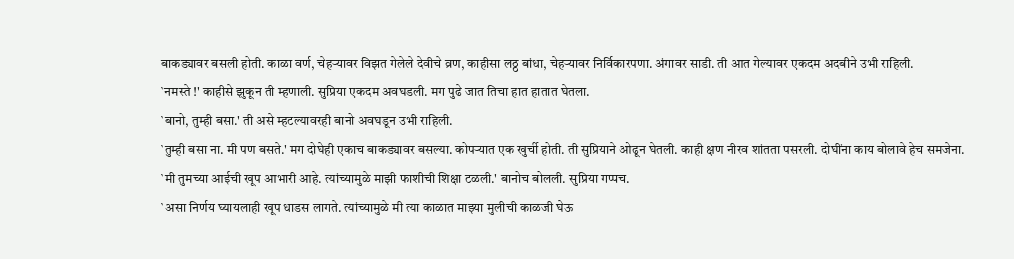बाकड्यावर बसली होती. काळा वर्ण, चेहऱ्यावर विझत गेलेले देवीचे व्रण, काहीसा लठ्ठ बांधा, चेहऱ्यावर निर्विकारपणा. अंगावर साडी. ती आत गेल्यावर एकदम अदबीने उभी राहिली.
`नमस्ते !' काहीसे झुकून ती म्हणाली. सुप्रिया एकदम अवघडली. मग पुढे जात तिचा हात हातात घेतला.
`बानो, तुम्ही बसा.' ती असे म्हटल्यावरही बानो अवघडून उभी राहिली.
`तुम्ही बसा ना. मी पण बसते.' मग दोघेही एकाच बाकड्यावर बसल्या. कोपऱ्यात एक खुर्ची होती. ती सुप्रियाने ओढून घेतली. काही क्षण नीरव शांतता पसरली. दोघींना काय बोलावे हेच समजेना.
`मी तुमच्या आईची खूप आभारी आहे. त्यांच्यामुळे माझी फाशीची शिक्षा टळली.' बानोच बोलली. सुप्रिया गप्पच.
`असा निर्णय घ्यायलाही खूप धाडस लागते. त्यांच्यामुळे मी त्या काळात माझ्या मुलीची काळजी घेऊ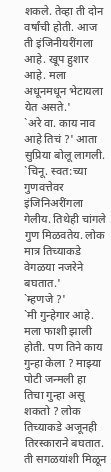शकले. तेव्हा ती दोन वर्षांची होती. आज ती इंजिनीयरींगला आहे. खूप हुशार आहे. मला अधूनमधून भेटायला येत असते.'
`अरे वा. काय नाव आहे तिचं ?' आता सुप्रिया बोलू लागली.
`चिनू. स्वत:च्या गुणवत्तेवर इंजिनिअरींगला गेलीय. तिथेही चांगले गुण मिळवतेय. लोक मात्र तिच्याकडे वेगळया नजरेने बघतात.'
`म्हणजे ?'
`मी गुन्हेगार आहे. मला फाशी झाली होती. पण तिने काय गुन्हा केला ? माझ्या पोटी जन्मली हा तिचा गुन्हा असू शकतो ? लोक तिच्याकडे अजूनही तिरस्काराने बघतात. ती सगळयांशी मिळून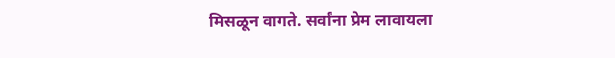मिसळून वागते. सर्वांना प्रेम लावायला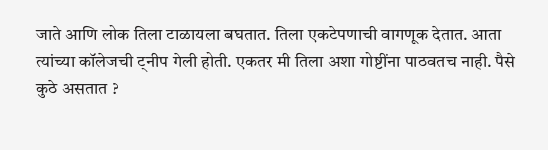जाते आणि लोक तिला टाळायला बघतात. तिला एकटेपणाची वागणूक देतात. आता त्यांच्या कॉलेजची ट्नीप गेली होती. एकतर मी तिला अशा गोष्टींना पाठवतच नाही. पैसे कुठे असतात ?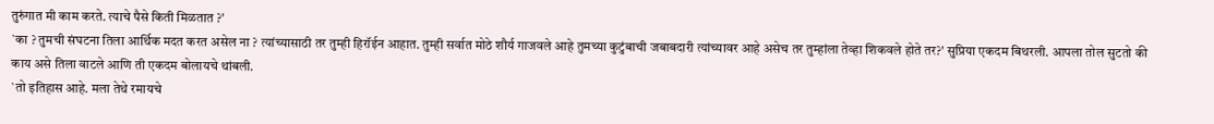तुरुंगात मी काम करते. त्याचे पैसे किती मिळतात ?'
`का ? तुमची संघटना तिला आर्थिक मदत करत असेल ना ? त्यांच्यासाठी तर तुम्ही हिरॉईन आहात. तुम्ही सर्वात मोठे शौर्य गाजवले आहे तुमच्या कुटुंबाची जबाबदारी त्यांच्यावर आहे असेच तर तुम्हांला तेव्हा शिकवले होते तर?' सुप्रिया एकदम बिथरली. आपला तोल सुटतो की काय असे तिला वाटले आणि ती एकदम बोलायचे थांबली.
`तो इतिहास आहे. मला तेथे रमायचे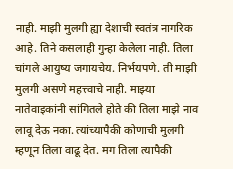नाही. माझी मुलगी ह्या देशाची स्वतंत्र नागरिक आहे. तिने कसलाही गुन्हा केलेला नाही. तिला चांगले आयुष्य जगायचेय. निर्भयपणे. ती माझी मुलगी असणे महत्त्वाचे नाही. माझ्या नातेवाइकांनी सांगितले होते की तिला माझे नाव लावू देऊ नका. त्यांच्यापैकी कोणाची मुलगी म्हणून तिला वाढू देत. मग तिला त्यापैकी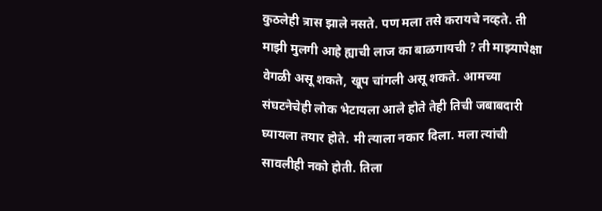कुठलेही त्रास झाले नसते. पण मला तसे करायचे नव्हते. ती माझी मुलगी आहे ह्याची लाज का बाळगायची ? ती माझ्यापेक्षा वेगळी असू शकते, खूप चांगली असू शकते. आमच्या संघटनेचेही लोक भेटायला आले होते तेही तिची जबाबदारी घ्यायला तयार होते. मी त्याला नकार दिला. मला त्यांची सावलीही नको होती. तिला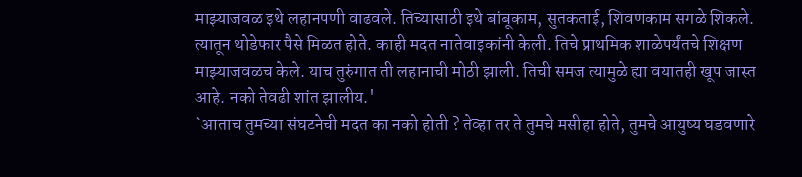माझ्याजवळ इथे लहानपणी वाढवले. तिच्यासाठी इथे बांबूकाम, सुतकताई, शिवणकाम सगळे शिकले. त्यातून थोडेफार पैसे मिळत होते. काही मदत नातेवाइकांनी केली. तिचे प्राथमिक शाळेपर्यंतचे शिक्षण माझ्याजवळच केले. याच तुरुंगात ती लहानाची मोठी झाली. तिची समज त्यामुळे ह्या वयातही खूप जास्त आहे. नको तेवढी शांत झालीय.'
`आताच तुमच्या संघटनेची मदत का नको होती ? तेव्हा तर ते तुमचे मसीहा होते, तुमचे आयुष्य घडवणारे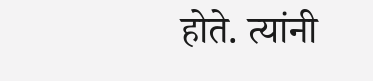होते. त्यांनी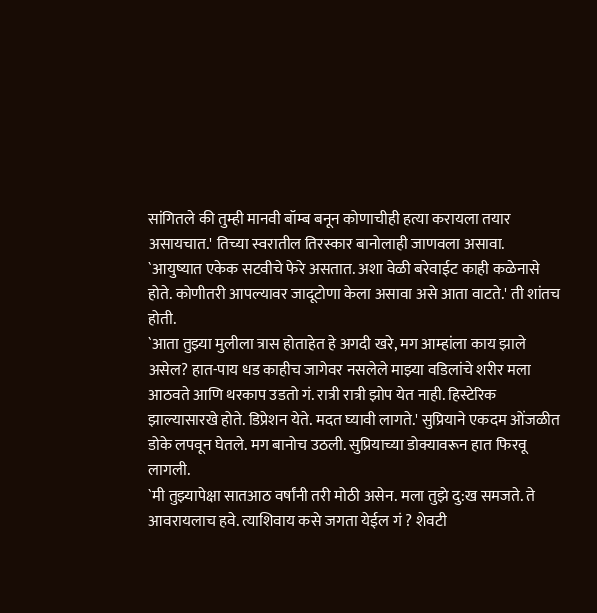सांगितले की तुम्ही मानवी बॉम्ब बनून कोणाचीही हत्या करायला तयार असायचात.' तिच्या स्वरातील तिरस्कार बानोलाही जाणवला असावा.
`आयुष्यात एकेक सटवीचे फेरे असतात. अशा वेळी बरेवाईट काही कळेनासे होते. कोणीतरी आपल्यावर जादूटोणा केला असावा असे आता वाटते.' ती शांतच होती.
`आता तुझ्या मुलीला त्रास होताहेत हे अगदी खरे, मग आम्हांला काय झाले असेल? हात-पाय धड काहीच जागेवर नसलेले माझ्या वडिलांचे शरीर मला आठवते आणि थरकाप उडतो गं. रात्री रात्री झोप येत नाही. हिस्टेरिक झाल्यासारखे होते. डिप्रेशन येते. मदत घ्यावी लागते.' सुप्रियाने एकदम ओंजळीत डोके लपवून घेतले. मग बानोच उठली. सुप्रियाच्या डोक्यावरून हात फिरवू लागली.
`मी तुझ्यापेक्षा सातआठ वर्षांनी तरी मोठी असेन. मला तुझे दु:ख समजते. ते आवरायलाच हवे. त्याशिवाय कसे जगता येईल गं ? शेवटी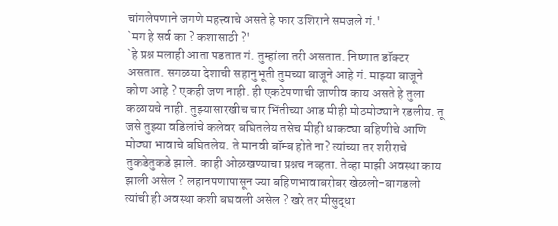चांगलेपणाने जगणे महत्त्वाचे असते हे फार उशिराने समजले गं.'
`मग हे सर्व का ? कशासाठी ?'
`हे प्रश्न मलाही आता पडतात गं. तुम्हांला तरी असतात. निष्णात डॉक्टर असतात. सगळया देशाची सहानुभूती तुमच्या बाजूने आहे गं. माझ्या बाजूने कोण आहे ? एकही जण नाही. ही एकटेपणाची जाणीव काय असते हे तुला कळायचे नाही. तुझ्यासारखीच चार भिंतीच्या आड मीही मोठमोठ्याने रडलीय. तू जसे तुझ्या वडिलांचे कलेवर बघितलेय तसेच मीही धाकट्या बहिणीचे आणि मोठ्या भावाचे बघितलेय. ते मानवी बॉम्ब होते ना? त्यांच्या तर शरीराचे तुकडेतुकडे झाले. काही ओळखण्याचा प्रश्नच नव्हता. तेव्हा माझी अवस्था काय झाली असेल ? लहानपणापासून ज्या बहिणभावाबरोबर खेळलो-बागडलो त्यांची ही अवस्था कशी बघवली असेल ? खरे तर मीसुद्धा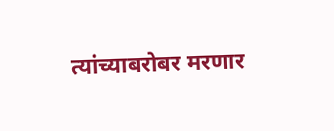त्यांच्याबरोबर मरणार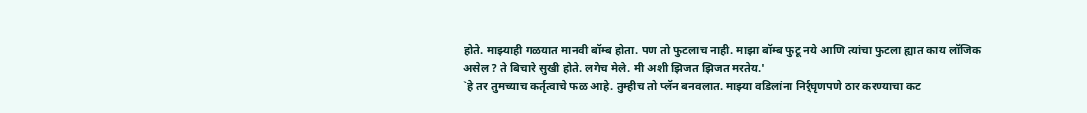होते. माझ्याही गळयात मानवी बॉम्ब होता. पण तो फुटलाच नाही. माझा बॉम्ब फुटू नये आणि त्यांचा फुटला ह्यात काय लॉजिक असेल ? ते बिचारे सुखी होते. लगेच मेले. मी अशी झिजत झिजत मरतेय.'
`हे तर तुमच्याच कर्तृत्वाचे फळ आहे. तुम्हीच तो प्लॅन बनवलात. माझ्या वडिलांना निर्र्घृणपणे ठार करण्याचा कट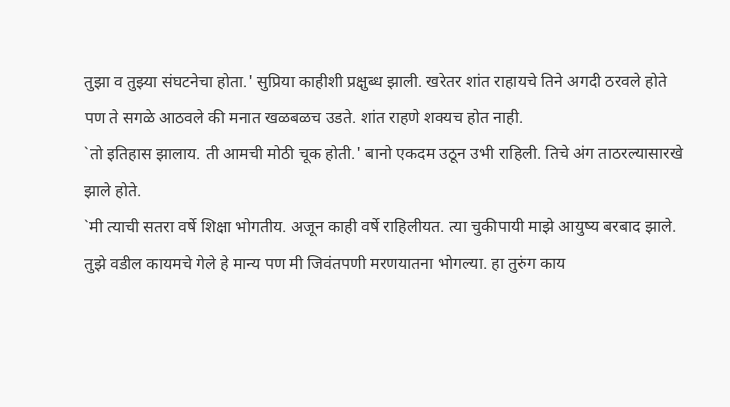तुझा व तुझ्या संघटनेचा होता.' सुप्रिया काहीशी प्रक्षुब्ध झाली. खरेतर शांत राहायचे तिने अगदी ठरवले होते पण ते सगळे आठवले की मनात खळबळच उडते. शांत राहणे शक्यच होत नाही.
`तो इतिहास झालाय. ती आमची मोठी चूक होती.' बानो एकदम उठून उभी राहिली. तिचे अंग ताठरल्यासारखे झाले होते.
`मी त्याची सतरा वर्षे शिक्षा भोगतीय. अजून काही वर्षे राहिलीयत. त्या चुकीपायी माझे आयुष्य बरबाद झाले. तुझे वडील कायमचे गेले हे मान्य पण मी जिवंतपणी मरणयातना भोगल्या. हा तुरुंग काय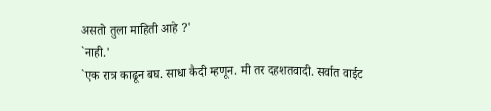असतो तुला माहिती आहे ?'
`नाही.'
`एक रात्र काढून बघ. साधा कैदी म्हणून. मी तर दहशतवादी. सर्वात वाईट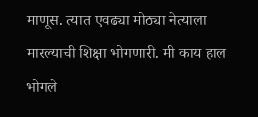माणूस. त्यात एवढ्या मोठ्या नेत्याला मारल्याची शिक्षा भोगणारी. मी काय हाल भोगले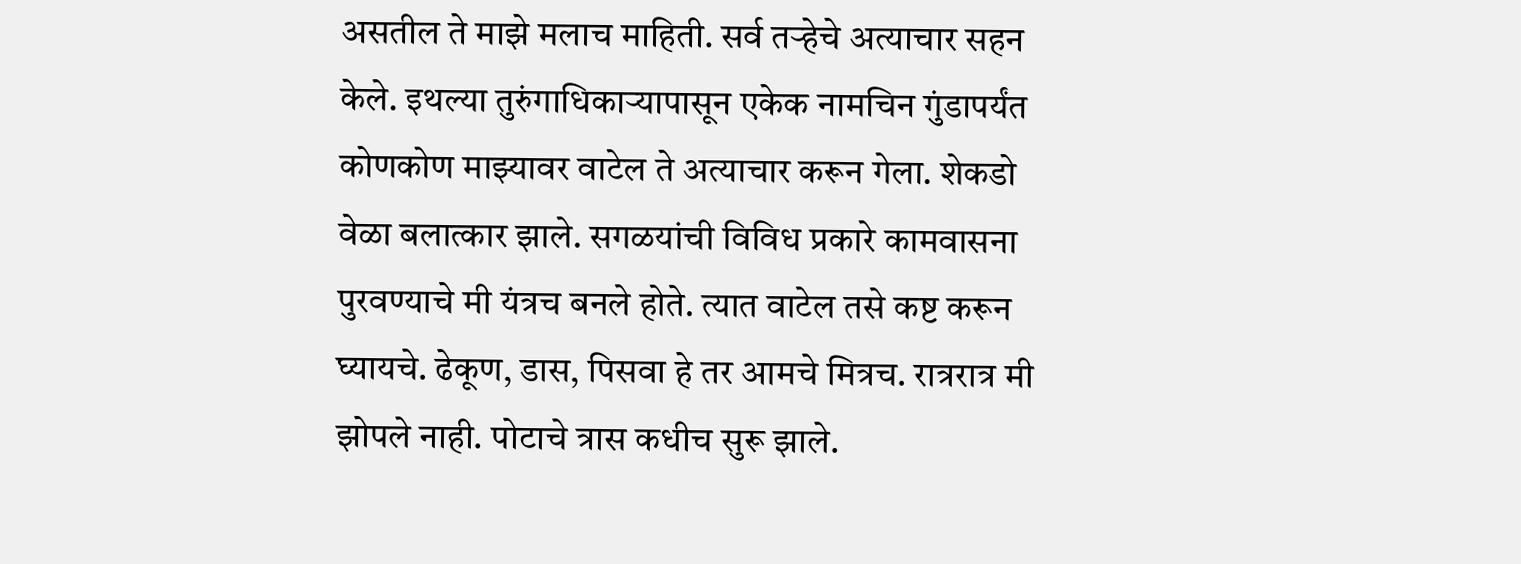असतील ते माझे मलाच माहिती. सर्व तऱ्हेचे अत्याचार सहन केले. इथल्या तुरुंगाधिकाऱ्यापासून एकेक नामचिन गुंडापर्यंत कोणकोण माझ्यावर वाटेल ते अत्याचार करून गेला. शेकडो वेळा बलात्कार झाले. सगळयांची विविध प्रकारे कामवासना पुरवण्याचे मी यंत्रच बनले होते. त्यात वाटेल तसे कष्ट करून घ्यायचे. ढेकूण, डास, पिसवा हे तर आमचे मित्रच. रात्ररात्र मी झोपले नाही. पोटाचे त्रास कधीच सुरू झाले.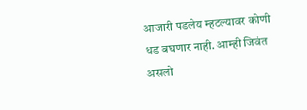आजारी पडलेय म्हटल्यावर कोणी धड बघणार नाही. आम्ही जिवंत असलो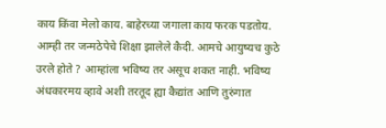काय किंवा मेलो काय. बाहेरच्या जगाला काय फरक पडतोय. आम्ही तर जन्मठेपेचे शिक्षा झालेले कैदी. आमचे आयुष्यच कुठे उरले होते ? आम्हांला भविष्य तर असूच शकत नाही. भविष्य अंधकारमय व्हावे अशी तरतूद ह्या कैद्यांत आणि तुरुंगात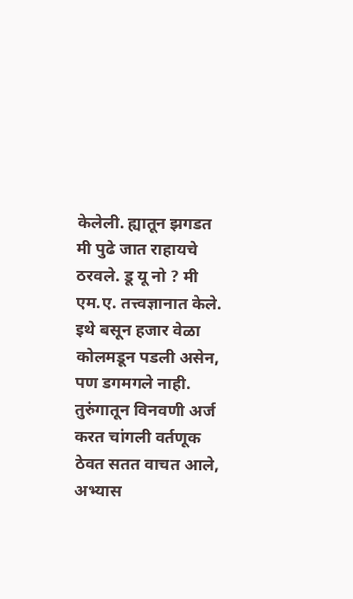केलेली. ह्यातून झगडत मी पुढे जात राहायचे ठरवले. डू यू नो ? मी एम.ए. तत्त्वज्ञानात केले. इथे बसून हजार वेळा कोलमडून पडली असेन, पण डगमगले नाही. तुरुंगातून विनवणी अर्ज करत चांगली वर्तणूक ठेवत सतत वाचत आले, अभ्यास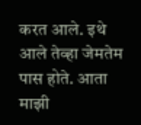करत आले. इथे आले तेव्हा जेमतेम पास होते. आता माझी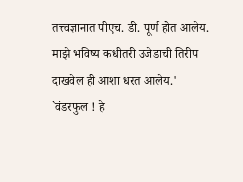तत्त्वज्ञानात पीएच. डी. पूर्ण होत आलेय. माझे भविष्य कधीतरी उजेडाची तिरीप दाखवेल ही आशा धरत आलेय.'
`वंडरफुल ! हे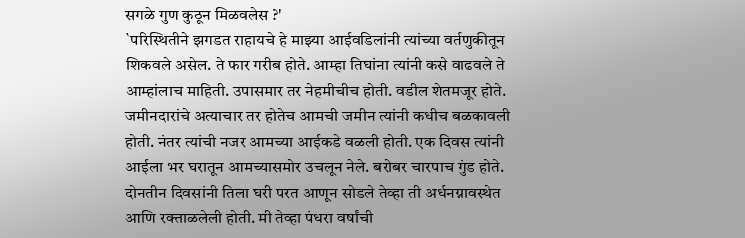सगळे गुण कुठून मिळवलेस ?'
`परिस्थितीने झगडत राहायचे हे माझ्या आईवडिलांनी त्यांच्या वर्तणुकीतून शिकवले असेल. ते फार गरीब होते. आम्हा तिघांना त्यांनी कसे वाढवले ते आम्हांलाच माहिती. उपासमार तर नेहमीचीच होती. वडील शेतमजूर होते. जमीनदारांचे अत्याचार तर होतेच आमची जमीन त्यांनी कधीच बळकावली होती. नंतर त्यांची नजर आमच्या आईकडे वळली होती. एक दिवस त्यांनी आईला भर घरातून आमच्यासमोर उचलून नेले. बरोबर चारपाच गुंड होते. दोनतीन दिवसांनी तिला घरी परत आणून सोडले तेव्हा ती अर्धनग्नावस्थेत आणि रक्ताळलेली होती. मी तेव्हा पंधरा वर्षांची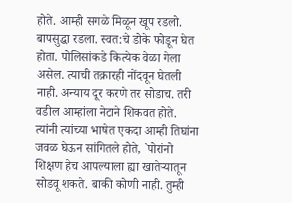होते. आम्ही सगळे मिळून खूप रडलो. बापसुद्धा रडला. स्वत:चे डोके फोडून घेत होता. पोलिसांकडे कित्येक वेळा गेला असेल. त्याची तक्रारही नोंदवून घेतली नाही. अन्याय दूर करणे तर सोडाच. तरी वडील आम्हांला नेटाने शिकवत होते. त्यांनी त्यांच्या भाषेत एकदा आम्ही तिघांना जवळ घेऊन सांगितले होते, `पोरांनो शिक्षण हेच आपल्याला ह्या खातेऱ्यातून सोडवू शकते. बाकी कोणी नाही. तुम्ही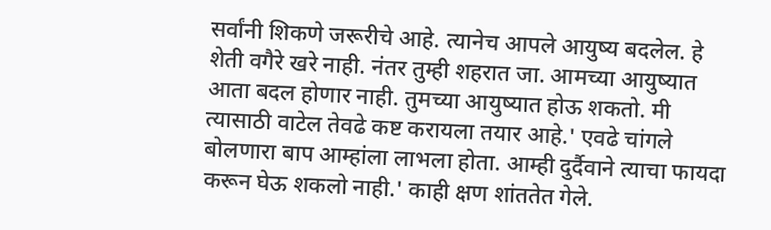सर्वांनी शिकणे जरूरीचे आहे. त्यानेच आपले आयुष्य बदलेल. हे शेती वगैरे खरे नाही. नंतर तुम्ही शहरात जा. आमच्या आयुष्यात आता बदल होणार नाही. तुमच्या आयुष्यात होऊ शकतो. मी त्यासाठी वाटेल तेवढे कष्ट करायला तयार आहे.' एवढे चांगले बोलणारा बाप आम्हांला लाभला होता. आम्ही दुर्दैवाने त्याचा फायदा करून घेऊ शकलो नाही.' काही क्षण शांततेत गेले.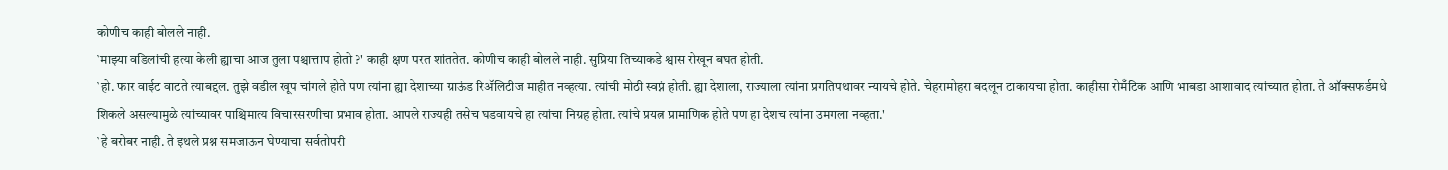कोणीच काही बोलले नाही.
`माझ्या वडिलांची हत्या केली ह्याचा आज तुला पश्चात्ताप होतो ?' काही क्षण परत शांततेत. कोणीच काही बोलले नाही. सुप्रिया तिच्याकडे श्वास रोखून बघत होती.
`हो. फार वाईट वाटते त्याबद्दल. तुझे वडील खूप चांगले होते पण त्यांना ह्या देशाच्या ग्राऊंड रिॲलिटीज माहीत नव्हत्या. त्यांची मोठी स्वप्नं होती. ह्या देशाला, राज्याला त्यांना प्रगतिपथावर न्यायचे होते. चेहरामोहरा बदलून टाकायचा होता. काहीसा रोमँटिक आणि भाबडा आशावाद त्यांच्यात होता. ते ऑक्सफर्डमधे शिकले असल्यामुळे त्यांच्यावर पाश्चिमात्य विचारसरणीचा प्रभाव होता. आपले राज्यही तसेच घडवायचे हा त्यांचा निग्रह होता. त्यांचे प्रयत्न प्रामाणिक होते पण हा देशच त्यांना उमगला नव्हता.'
`हे बरोबर नाही. ते इथले प्रश्न समजाऊन घेण्याचा सर्वतोपरी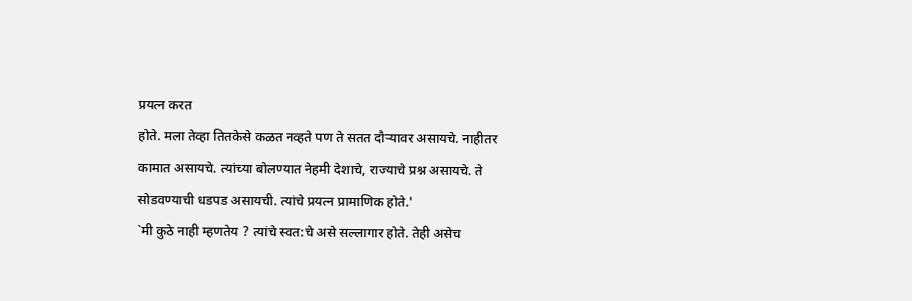प्रयत्न करत
होते. मला तेव्हा तितकेसे कळत नव्हते पण ते सतत दौऱ्यावर असायचे. नाहीतर कामात असायचे. त्यांच्या बोलण्यात नेहमी देशाचे, राज्याचे प्रश्न असायचे. ते सोडवण्याची धडपड असायची. त्यांचे प्रयत्न प्रामाणिक होते.'
`मी कुठे नाही म्हणतेय ? त्यांचे स्वत:चे असे सल्लागार होते. तेही असेच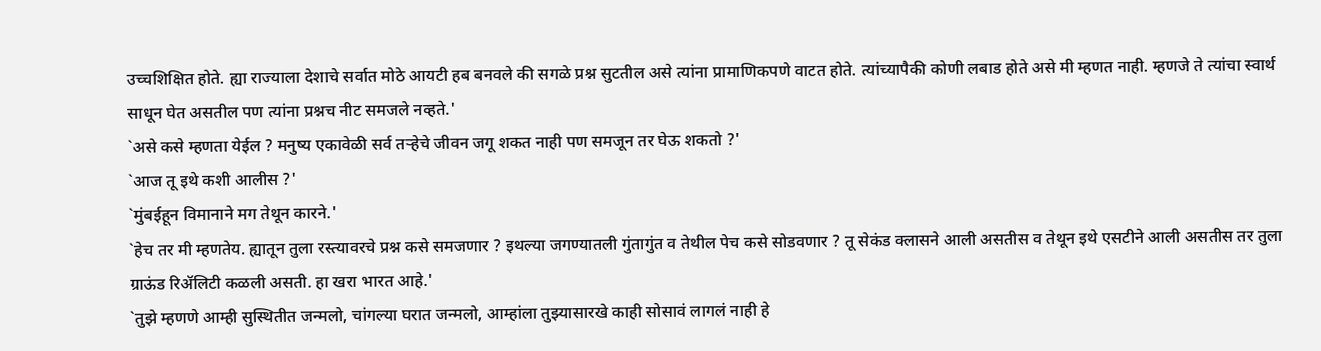उच्चशिक्षित होते. ह्या राज्याला देशाचे सर्वात मोठे आयटी हब बनवले की सगळे प्रश्न सुटतील असे त्यांना प्रामाणिकपणे वाटत होते. त्यांच्यापैकी कोणी लबाड होते असे मी म्हणत नाही. म्हणजे ते त्यांचा स्वार्थ साधून घेत असतील पण त्यांना प्रश्नच नीट समजले नव्हते.'
`असे कसे म्हणता येईल ? मनुष्य एकावेळी सर्व तऱ्हेचे जीवन जगू शकत नाही पण समजून तर घेऊ शकतो ?'
`आज तू इथे कशी आलीस ?'
`मुंबईहून विमानाने मग तेथून कारने.'
`हेच तर मी म्हणतेय. ह्यातून तुला रस्त्यावरचे प्रश्न कसे समजणार ? इथल्या जगण्यातली गुंतागुंत व तेथील पेच कसे सोडवणार ? तू सेकंड क्लासने आली असतीस व तेथून इथे एसटीने आली असतीस तर तुला ग्राऊंड रिॲलिटी कळली असती. हा खरा भारत आहे.'
`तुझे म्हणणे आम्ही सुस्थितीत जन्मलो, चांगल्या घरात जन्मलो, आम्हांला तुझ्यासारखे काही सोसावं लागलं नाही हे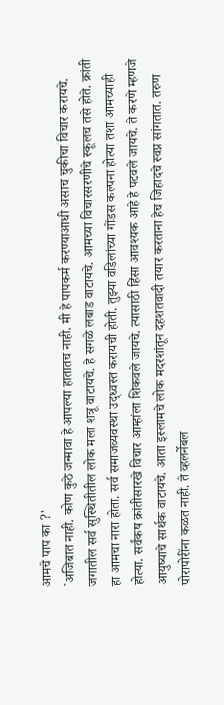आमचे पाप का ?'
`अजिबात नाही. कोण कुठे जन्मावा हे आपल्या हातातच नाही. मी हे पापकर्म करण्याआधी असाच चुकीचा विचार करायचे. जगातील सर्व सुस्थितीतील लोक मला शत्रू वाटायचे. हे सगळे लबाड वाटायचे. आमच्या विचारसरणीचे स्कूलच तसे होते. क्रांती हा आमचा नारा होता. सर्व समाजव्यवस्था उद्ध्वस्त करायची होती. तुझ्या वडिलांच्या गोंडस कल्पना होत्या तशा आमच्याही होत्या. सर्वंकष क्रांतीसारखे विचार आम्हांला शिकवले जायचे. त्यासाठी हिंसा आवश्यक आहे हे पटवले जायचे. ते करणे म्हणजे आयुष्याचे सार्थक वाटायचे. आता इस्लामचे लोक मदरशांतून दहशतवादी तयार करताना हेच जिहादचे स्वप्न सांगतात. तरुण पोरापोरींना कळत नाही. ते व्हलर्नेबल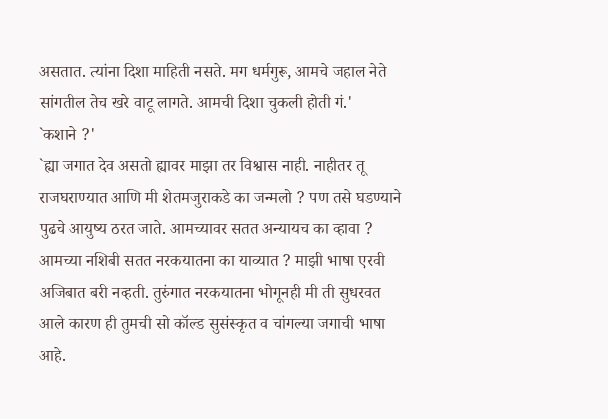असतात. त्यांना दिशा माहिती नसते. मग धर्मगुरू, आमचे जहाल नेते सांगतील तेच खरे वाटू लागते. आमची दिशा चुकली होती गं.'
`कशाने ?'
`ह्या जगात देव असतो ह्यावर माझा तर विश्वास नाही. नाहीतर तू राजघराण्यात आणि मी शेतमजुराकडे का जन्मलो ? पण तसे घडण्याने पुढचे आयुष्य ठरत जाते. आमच्यावर सतत अन्यायच का व्हावा ? आमच्या नशिबी सतत नरकयातना का याव्यात ? माझी भाषा एरवी अजिबात बरी नव्हती. तुरुंगात नरकयातना भोगूनही मी ती सुधरवत आले कारण ही तुमची सो कॉल्ड सुसंस्कृत व चांगल्या जगाची भाषा आहे.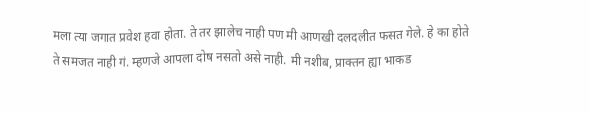मला त्या जगात प्रवेश हवा होता. ते तर झालेच नाही पण मी आणखी दलदलीत फसत गेले. हे का होते ते समजत नाही गं. म्हणजे आपला दोष नसतो असे नाही. मी नशीब, प्राक्तन ह्या भाकड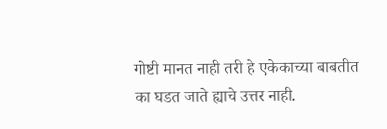गोष्टी मानत नाही तरी हे एकेकाच्या बाबतीत का घडत जाते ह्याचे उत्तर नाही.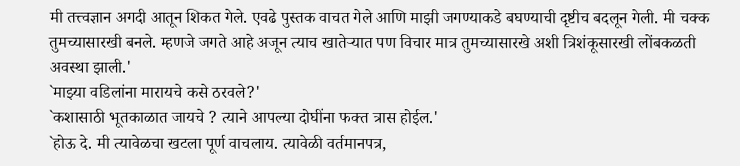मी तत्त्वज्ञान अगदी आतून शिकत गेले. एवढे पुस्तक वाचत गेले आणि माझी जगण्याकडे बघण्याची दृष्टीच बदलून गेली. मी चक्क तुमच्यासारखी बनले. म्हणजे जगते आहे अजून त्याच खातेऱ्यात पण विचार मात्र तुमच्यासारखे अशी त्रिशंकूसारखी लोंबकळती अवस्था झाली.'
`माझ्या वडिलांना मारायचे कसे ठरवले?'
`कशासाठी भूतकाळात जायचे ? त्याने आपल्या दोघींना फक्त त्रास होईल.'
`होऊ दे. मी त्यावेळचा खटला पूर्ण वाचलाय. त्यावेळी वर्तमानपत्र,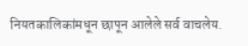नियतकालिकांमधून छापून आलेले सर्व वाचलेय.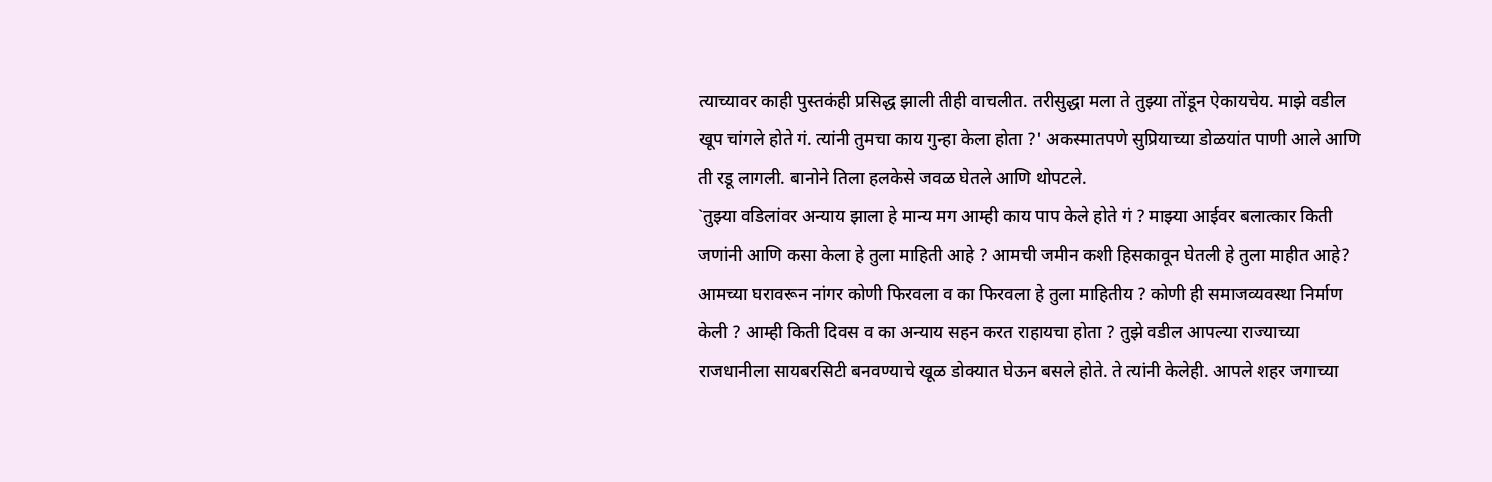त्याच्यावर काही पुस्तकंही प्रसिद्ध झाली तीही वाचलीत. तरीसुद्धा मला ते तुझ्या तोंडून ऐकायचेय. माझे वडील खूप चांगले होते गं. त्यांनी तुमचा काय गुन्हा केला होता ?' अकस्मातपणे सुप्रियाच्या डोळयांत पाणी आले आणि ती रडू लागली. बानोने तिला हलकेसे जवळ घेतले आणि थोपटले.
`तुझ्या वडिलांवर अन्याय झाला हे मान्य मग आम्ही काय पाप केले होते गं ? माझ्या आईवर बलात्कार किती जणांनी आणि कसा केला हे तुला माहिती आहे ? आमची जमीन कशी हिसकावून घेतली हे तुला माहीत आहे? आमच्या घरावरून नांगर कोणी फिरवला व का फिरवला हे तुला माहितीय ? कोणी ही समाजव्यवस्था निर्माण केली ? आम्ही किती दिवस व का अन्याय सहन करत राहायचा होता ? तुझे वडील आपल्या राज्याच्या राजधानीला सायबरसिटी बनवण्याचे खूळ डोक्यात घेऊन बसले होते. ते त्यांनी केलेही. आपले शहर जगाच्या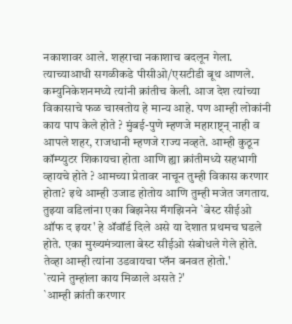नकाशावर आले. शहराचा नकाशाच बदलून गेला. त्याच्याआधी सगळीकडे पीसीओ/एसटीडी बूथ आणले. कम्युनिकेशनमध्ये त्यांनी क्रांतीच केली. आज देश त्यांच्या विकासाचे फळ चाखतोय हे मान्य आहे. पण आम्ही लोकांनी काय पाप केले होते ? मुंबई-पुणे म्हणजे महाराष्ट्न् नाही व आपले शहर, राजधानी म्हणजे राज्य नव्हते. आम्ही कुठून कॉम्प्युटर शिकायचा होता आणि ह्या क्रांतीमध्ये सहभागी व्हायचे होते ? आमच्या प्रेतावर नाचून तुम्ही विकास करणार होता? इथे आम्ही उजाड होतोय आणि तुम्ही मजेत जगताय. तुझ्या वडिलांना एका बिझनेस मॅगझिनने `बेस्ट सीईओ ऑफ द इयर' हे ॲवॉर्ड दिले असे या देशात प्रथमच घडले होते. एका मुख्यमंत्र्याला बेस्ट सीईओ संबोधले गेले होते. तेव्हा आम्ही त्यांना उडवायचा प्लॅन बनवत होतो.'
`त्याने तुम्हांला काय मिळाले असते ?'
`आम्ही क्रांती करणार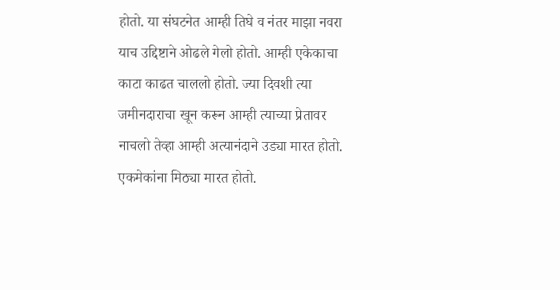होतो. या संघटनेत आम्ही तिघे व नंतर माझा नवरा याच उद्दिष्टाने ओढले गेलो होतो. आम्ही एकेकाचा काटा काढत चाललो होतो. ज्या दिवशी त्या जमीनदाराचा खून करून आम्ही त्याच्या प्रेतावर नाचलो तेव्हा आम्ही अत्यानंदाने उड्या मारत होतो. एकमेकांना मिठ्या मारत होतो.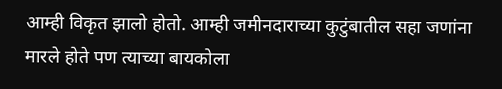आम्ही विकृत झालो होतो. आम्ही जमीनदाराच्या कुटुंबातील सहा जणांना मारले होते पण त्याच्या बायकोला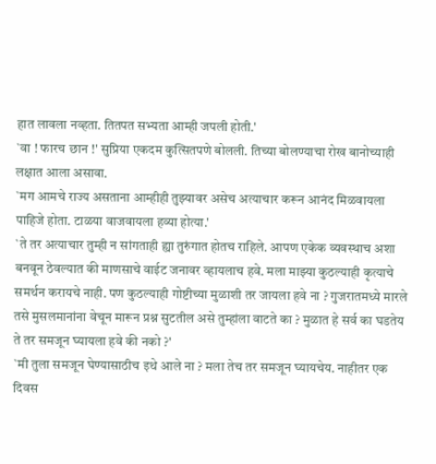हात लावला नव्हता. तितपत सभ्यता आम्ही जपली होती.'
`वा ! फारच छान !' सुप्रिया एकदम कुत्सितपणे बोलली. तिच्या बोलण्याचा रोख बानोच्याही लक्षात आला असावा.
`मग आमचे राज्य असताना आम्हीही तुझ्यावर असेच अत्याचार करून आनंद मिळवायला पाहिजे होता. टाळया वाजवायला हव्या होत्या.'
`ते तर अत्याचार तुम्ही न सांगताही ह्या तुरुंगात होतच राहिले. आपण एकेक व्यवस्थाच अशा बनवून ठेवल्यात की माणसाचे वाईट जनावर व्हायलाच हवे. मला माझ्या कुठल्याही कृत्याचे समर्थन करायचे नाही. पण कुठल्याही गोष्टीच्या मुळाशी तर जायला हवे ना ? गुजरातमध्ये मारले तसे मुसलमानांना वेचून मारून प्रश्न सुटतील असे तुम्हांला वाटते का ? मुळात हे सर्व का घडतेय ते तर समजून घ्यायला हवे की नको ?'
`मी तुला समजून घेण्यासाठीच इथे आले ना ? मला तेच तर समजून घ्यायचेय. नाहीतर एक दिवस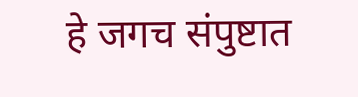हे जगच संपुष्टात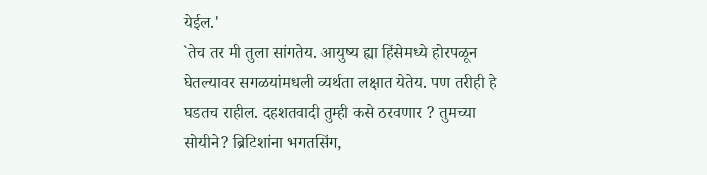येईल.'
`तेच तर मी तुला सांगतेय. आयुष्य ह्या हिंसेमध्ये होरपळून घेतल्यावर सगळयांमधली व्यर्थता लक्षात येतेय. पण तरीही हे घडतच राहील. दहशतवादी तुम्ही कसे ठरवणार ? तुमच्या सोयीने? ब्रिटिशांना भगतसिंग,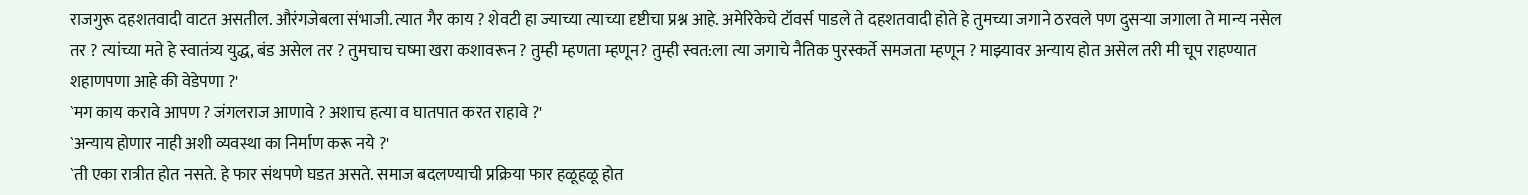राजगुरू दहशतवादी वाटत असतील. औरंगजेबला संभाजी. त्यात गैर काय ? शेवटी हा ज्याच्या त्याच्या दृष्टीचा प्रश्न आहे. अमेरिकेचे टॉवर्स पाडले ते दहशतवादी होते हे तुमच्या जगाने ठरवले पण दुसऱ्या जगाला ते मान्य नसेल तर ? त्यांच्या मते हे स्वातंत्र्य युद्ध, बंड असेल तर ? तुमचाच चष्मा खरा कशावरून ? तुम्ही म्हणता म्हणून? तुम्ही स्वत:ला त्या जगाचे नैतिक पुरस्कर्ते समजता म्हणून ? माझ्यावर अन्याय होत असेल तरी मी चूप राहण्यात शहाणपणा आहे की वेडेपणा ?'
`मग काय करावे आपण ? जंगलराज आणावे ? अशाच हत्या व घातपात करत राहावे ?'
`अन्याय होणार नाही अशी व्यवस्था का निर्माण करू नये ?'
`ती एका रात्रीत होत नसते. हे फार संथपणे घडत असते. समाज बदलण्याची प्रक्रिया फार हळूहळू होत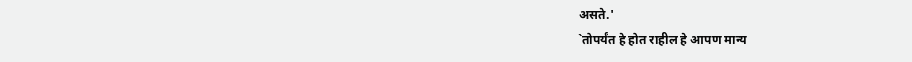असते.'
`तोपर्यंत हे होत राहील हे आपण मान्य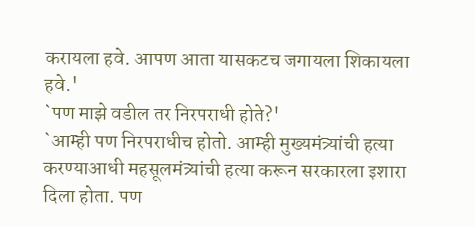करायला हवे. आपण आता यासकटच जगायला शिकायला हवे.'
`पण माझे वडील तर निरपराधी होते?'
`आम्ही पण निरपराधीच होतो. आम्ही मुख्यमंत्र्यांची हत्या करण्याआधी महसूलमंत्र्यांची हत्या करून सरकारला इशारा दिला होता. पण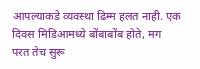आपल्याकडे व्यवस्था ढिम्म हलत नाही. एक दिवस मिडिआमध्ये बोंबाबोंब होते, मग परत तेच सुरू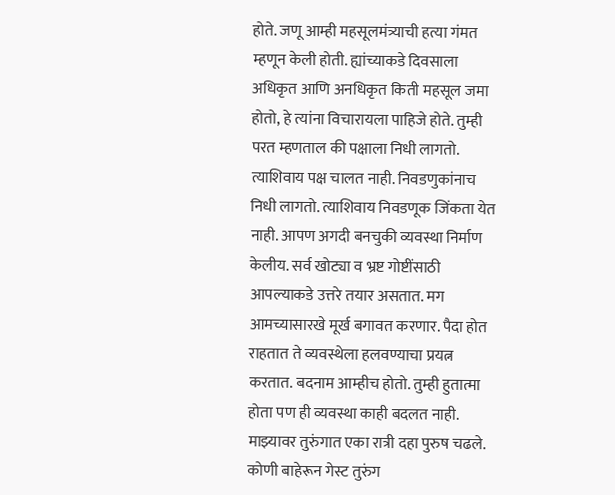होते. जणू आम्ही महसूलमंत्र्याची हत्या गंमत म्हणून केली होती. ह्यांच्याकडे दिवसाला अधिकृत आणि अनधिकृत किती महसूल जमा होतो, हे त्यांना विचारायला पाहिजे होते. तुम्ही परत म्हणताल की पक्षाला निधी लागतो. त्याशिवाय पक्ष चालत नाही. निवडणुकांनाच निधी लागतो. त्याशिवाय निवडणूक जिंकता येत नाही. आपण अगदी बनचुकी व्यवस्था निर्माण केलीय. सर्व खोट्या व भ्रष्ट गोष्टींसाठी आपल्याकडे उत्तरे तयार असतात. मग आमच्यासारखे मूर्ख बगावत करणार. पैदा होत राहतात ते व्यवस्थेला हलवण्याचा प्रयत्न करतात. बदनाम आम्हीच होतो. तुम्ही हुतात्मा होता पण ही व्यवस्था काही बदलत नाही. माझ्यावर तुरुंगात एका रात्री दहा पुरुष चढले. कोणी बाहेरून गेस्ट तुरुंग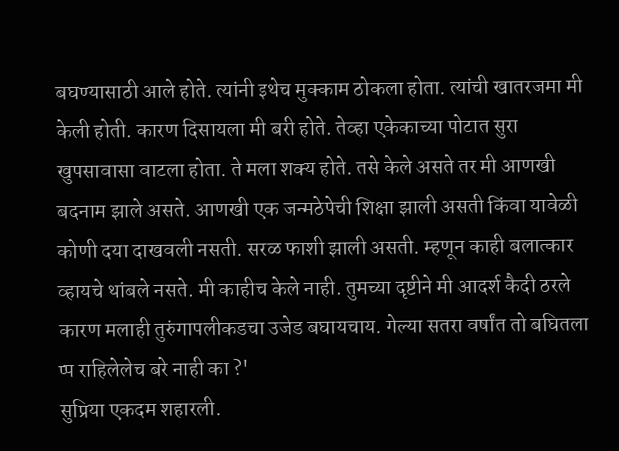बघण्यासाठी आले होते. त्यांनी इथेच मुक्काम ठोकला होता. त्यांची खातरजमा मी केली होती. कारण दिसायला मी बरी होते. तेव्हा एकेकाच्या पोटात सुरा खुपसावासा वाटला होता. ते मला शक्य होते. तसे केले असते तर मी आणखी बदनाम झाले असते. आणखी एक जन्मठेपेची शिक्षा झाली असती किंवा यावेळी कोणी दया दाखवली नसती. सरळ फाशी झाली असती. म्हणून काही बलात्कार व्हायचे थांबले नसते. मी काहीच केले नाही. तुमच्या दृष्टीने मी आदर्श कैदी ठरले कारण मलाही तुरुंगापलीकडचा उजेड बघायचाय. गेल्या सतरा वर्षांत तो बघितला
प्प राहिलेलेच बरे नाही का ?'
सुप्रिया एकदम शहारली.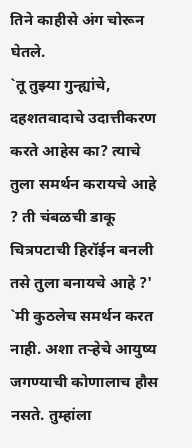तिने काहीसे अंग चोरून घेतले.
`तू तुझ्या गुन्ह्यांचे, दहशतवादाचे उदात्तीकरण करते आहेस का? त्याचे तुला समर्थन करायचे आहे ? ती चंबळची डाकू चित्रपटाची हिरॉईन बनली तसे तुला बनायचे आहे ?'
`मी कुठलेच समर्थन करत नाही. अशा तऱ्हेचे आयुष्य जगण्याची कोणालाच हौस नसते. तुम्हांला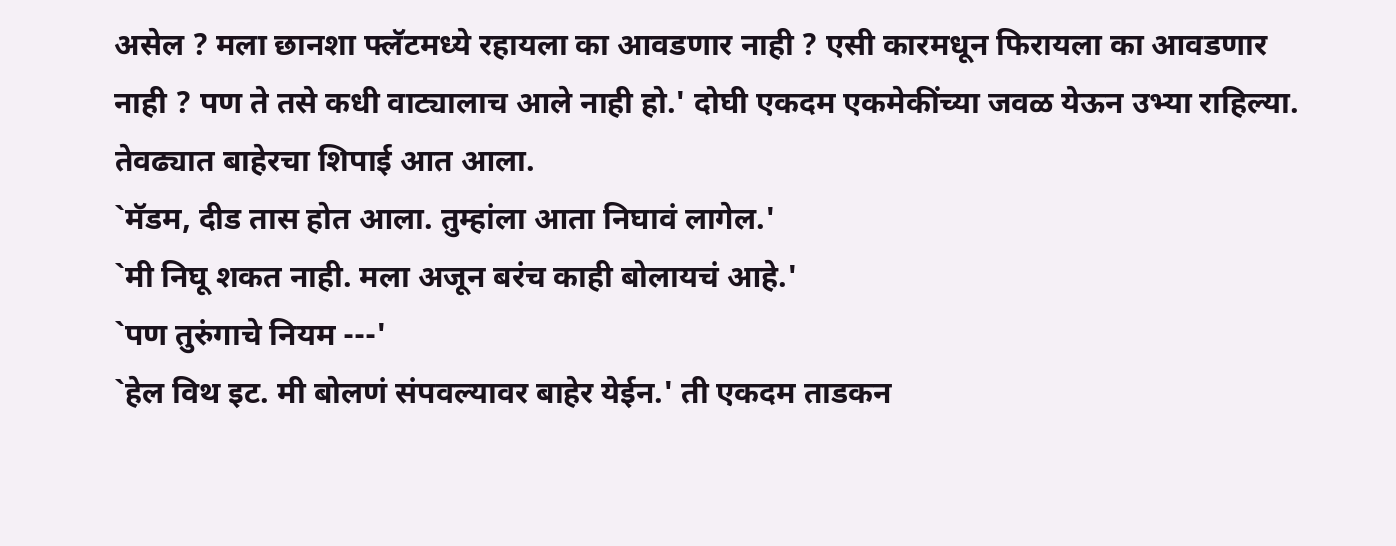असेल ? मला छानशा फ्लॅटमध्ये रहायला का आवडणार नाही ? एसी कारमधून फिरायला का आवडणार नाही ? पण ते तसे कधी वाट्यालाच आले नाही हो.' दोघी एकदम एकमेकींच्या जवळ येऊन उभ्या राहिल्या. तेवढ्यात बाहेरचा शिपाई आत आला.
`मॅडम, दीड तास होत आला. तुम्हांला आता निघावं लागेल.'
`मी निघू शकत नाही. मला अजून बरंच काही बोलायचं आहे.'
`पण तुरुंगाचे नियम ---'
`हेल विथ इट. मी बोलणं संपवल्यावर बाहेर येईन.' ती एकदम ताडकन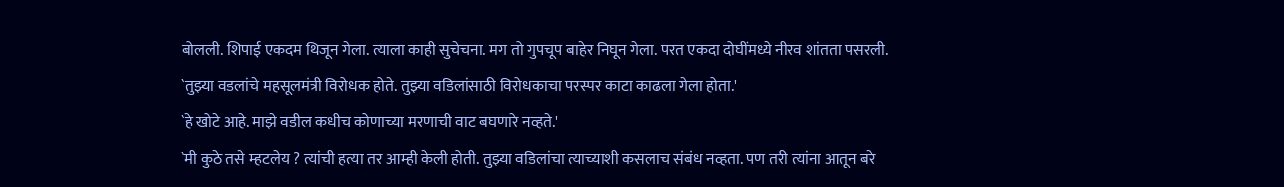बोलली. शिपाई एकदम थिजून गेला. त्याला काही सुचेचना. मग तो गुपचूप बाहेर निघून गेला. परत एकदा दोघींमध्ये नीरव शांतता पसरली.
`तुझ्या वडलांचे महसूलमंत्री विरोधक होते. तुझ्या वडिलांसाठी विरोधकाचा परस्पर काटा काढला गेला होता.'
`हे खोटे आहे. माझे वडील कधीच कोणाच्या मरणाची वाट बघणारे नव्हते.'
`मी कुठे तसे म्हटलेय ? त्यांची हत्या तर आम्ही केली होती. तुझ्या वडिलांचा त्याच्याशी कसलाच संबंध नव्हता. पण तरी त्यांना आतून बरे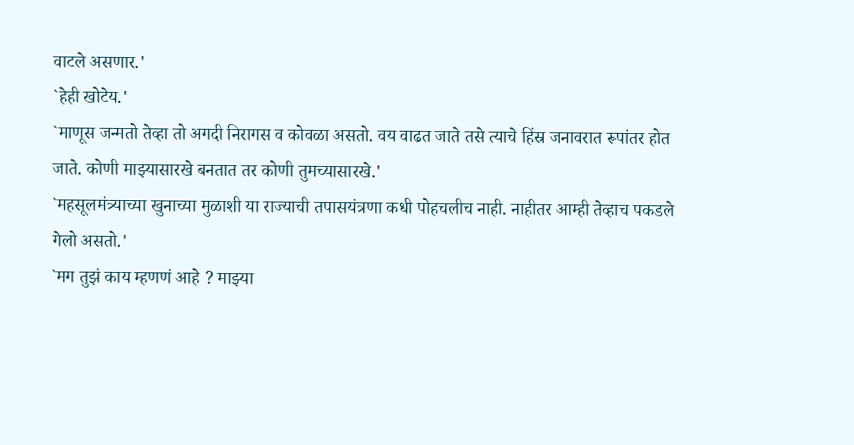वाटले असणार.'
`हेही खोटेय.'
`माणूस जन्मतो तेव्हा तो अगदी निरागस व कोवळा असतो. वय वाढत जाते तसे त्याचे हिंस्र जनावरात रूपांतर होत जाते. कोणी माझ्यासारखे बनतात तर कोणी तुमच्यासारखे.'
`महसूलमंत्र्याच्या खुनाच्या मुळाशी या राज्याची तपासयंत्रणा कधी पोहचलीच नाही. नाहीतर आम्ही तेव्हाच पकडले गेलो असतो.'
`मग तुझं काय म्हणणं आहे ? माझ्या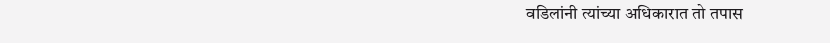वडिलांनी त्यांच्या अधिकारात तो तपास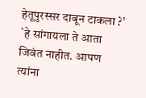हेतूपुरस्सर दाबून टाकला ?'
`हे सांगायला ते आता जिवंत नाहीत. आपण त्यांना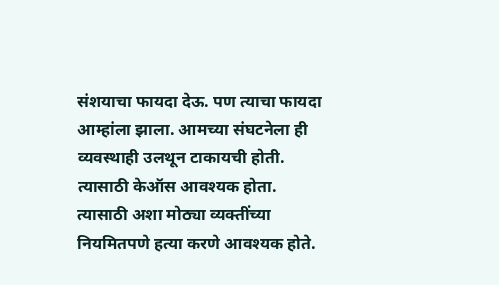संशयाचा फायदा देऊ. पण त्याचा फायदा आम्हांला झाला. आमच्या संघटनेला ही व्यवस्थाही उलथून टाकायची होती. त्यासाठी केऑस आवश्यक होता. त्यासाठी अशा मोठ्या व्यक्तींच्या नियमितपणे हत्या करणे आवश्यक होते.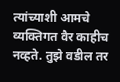त्यांच्याशी आमचे व्यक्तिगत वैर काहीच नव्हते. तुझे वडील तर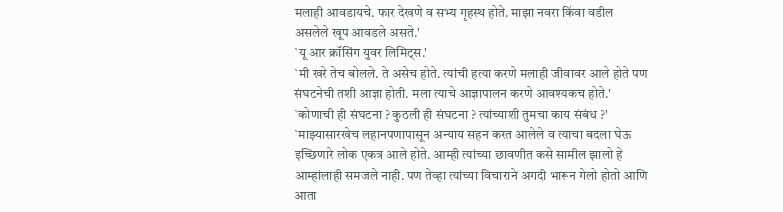मलाही आवडायचे. फार देखणे व सभ्य गृहस्थ होते. माझा नवरा किंवा वडील असलेले खूप आवडले असते.'
`यू आर क्रॉसिंग युवर लिमिट्स.'
`मी खरे तेच बोलले. ते असेच होते. त्यांची हत्या करणे मलाही जीवावर आले होते पण संघटनेची तशी आज्ञा होती. मला त्याचे आज्ञापालन करणे आवश्यकच होते.'
`कोणाची ही संघटना ? कुठली ही संघटना ? त्यांच्याशी तुमचा काय संबंध ?'
`माझ्यासारखेच लहानपणापासून अन्याय सहन करत आलेले व त्याचा बदला घेऊ इच्छिणारे लोक एकत्र आले होते. आम्ही त्यांच्या छावणीत कसे सामील झालो हे आम्हांलाही समजले नाही. पण तेव्हा त्यांच्या विचाराने अगदी भारून गेलो होतो आणि आता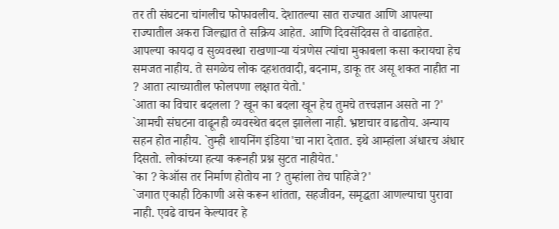तर ती संघटना चांगलीच फोफावलीय. देशातल्या सात राज्यात आणि आपल्या राज्यातील अकरा जिल्ह्यात ते सक्रिय आहेत. आणि दिवसेंदिवस ते वाढताहेत. आपल्या कायदा व सुव्यवस्था राखणाऱ्या यंत्रणेस त्यांचा मुकाबला कसा करायचा हेच समजत नाहीय. ते सगळेच लोक दहशतवादी, बदनाम, डाकू तर असू शकत नाहीत ना ? आता त्याच्यातील फोलपणा लक्षात येतो.'
`आता का विचार बदलला ? खून का बदला खून हेच तुमचे तत्त्वज्ञान असते ना ?'
`आमची संघटना वाढूनही व्यवस्थेत बदल झालेला नाही. भ्रष्टाचार वाढतोय. अन्याय सहन होत नाहीय. `तुम्ही शायनिंग इंडिया'चा नारा देतात. इथे आम्हांला अंधारच अंधार दिसतो. लोकांच्या हत्या करूनही प्रश्न सुटत नाहीयेत.'
`का ? केऑस तर निर्माण होतोय ना ? तुम्हांला तेच पाहिजे?'
`जगात एकाही ठिकाणी असे करून शांतता, सहजीवन, समृद्धता आणल्याचा पुरावा नाही. एवढे वाचन केल्यावर हे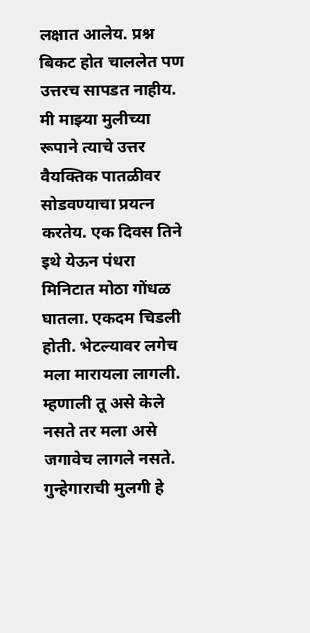लक्षात आलेय. प्रश्न बिकट होत चाललेत पण उत्तरच सापडत नाहीय. मी माझ्या मुलीच्या रूपाने त्याचे उत्तर वैयक्तिक पातळीवर सोडवण्याचा प्रयत्न करतेय. एक दिवस तिने इथे येऊन पंधरा मिनिटात मोठा गोंधळ घातला. एकदम चिडली होती. भेटल्यावर लगेच मला मारायला लागली. म्हणाली तू असे केले नसते तर मला असे जगावेच लागले नसते. गुन्हेगाराची मुलगी हे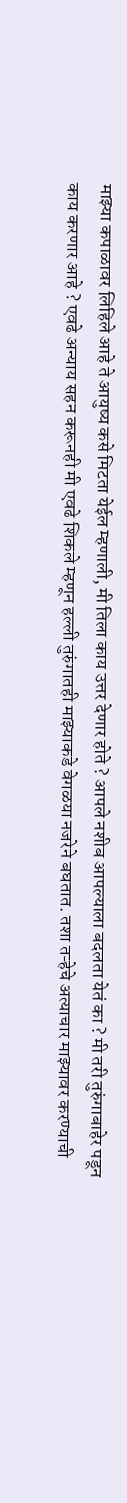माझ्या कपाळावर लिहिले आहे ते आयुष्य कसे मिटता येईल म्हणाली, मी तिला काय उत्तर देणार होते ? आपले नशीब आपल्याला बदलता येतं का ? मी तरी तुरुंगाबाहेर पडून काय करणार आहे ? एवढे अन्याय सहन करूनही मी एवढे शिकले म्हणून हल्ली तुरुंगातही माझ्याकडे वेगळया नजरेने बघतात. तशा तऱ्हेचे अत्याचार माझ्यावर करण्याची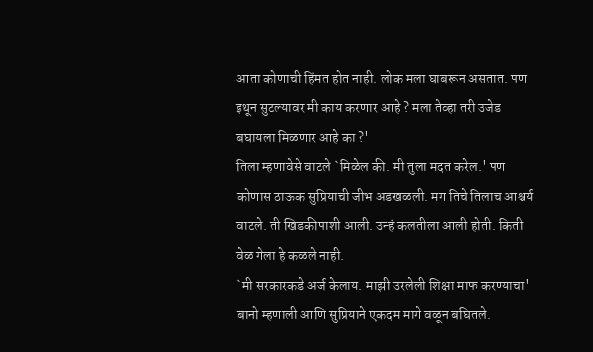आता कोणाची हिंमत होत नाही. लोक मला घाबरून असतात. पण इथून सुटल्यावर मी काय करणार आहे ? मला तेव्हा तरी उजेड बघायला मिळणार आहे का ?'
तिला म्हणावेसे वाटले `मिळेल की. मी तुला मदत करेल.' पण कोणास ठाऊक सुप्रियाची जीभ अडखळली. मग तिचे तिलाच आश्चर्य वाटले. ती खिडकीपाशी आली. उन्हं कलतीला आली होती. किती वेळ गेला हे कळले नाही.
`मी सरकारकडे अर्ज केलाय. माझी उरलेली शिक्षा माफ करण्याचा' बानो म्हणाली आणि सुप्रियाने एकदम मागे वळून बघितले.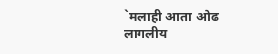`मलाही आता ओढ लागलीय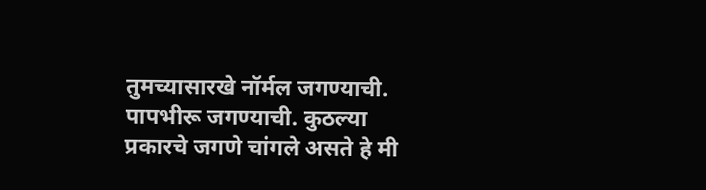तुमच्यासारखे नॉर्मल जगण्याची. पापभीरू जगण्याची. कुठल्या प्रकारचे जगणे चांगले असते हे मी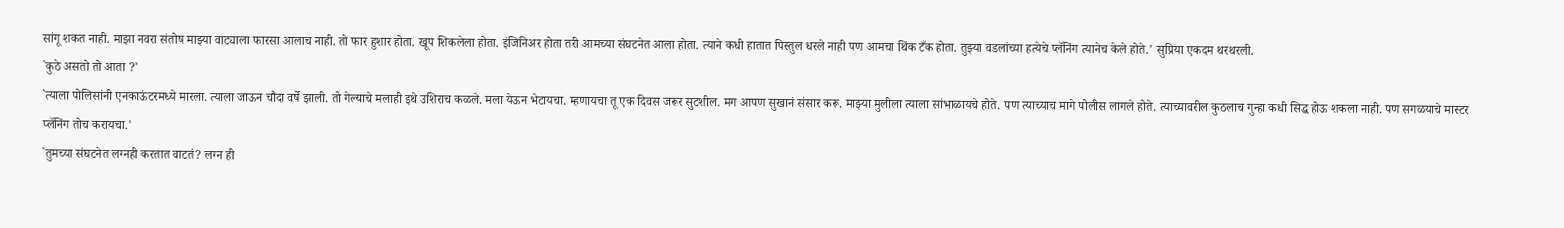सांगू शकत नाही. माझा नवरा संतोष माझ्या वाट्याला फारसा आलाच नाही. तो फार हुशार होता. खूप शिकलेला होता. इंजिनिअर होता तरी आमच्या संघटनेत आला होता. त्याने कधी हातात पिस्तुल धरले नाही पण आमचा थिंक टँक होता. तुझ्या वडलांच्या हत्येचे प्लॅनिंग त्यानेच केले होते.' सुप्रिया एकदम थरथरली.
`कुठे असतो तो आता ?'
`त्याला पोलिसांनी एनकाऊंटरमध्ये मारला. त्याला जाऊन चौदा वर्षे झाली. तो गेल्याचे मलाही इथे उशिराच कळले. मला येऊन भेटायचा. म्हणायचा तू एक दिवस जरूर सुटशील. मग आपण सुखानं संसार करू. माझ्या मुलीला त्याला सांभाळायचे होते. पण त्याच्याच मागे पोलीस लागले होते. त्याच्यावरील कुठलाच गुन्हा कधी सिद्ध होऊ शकला नाही. पण सगळयाचे मास्टर प्लॅनिंग तोच करायचा.'
`तुमच्या संघटनेत लग्नही करतात वाटतं? लग्न ही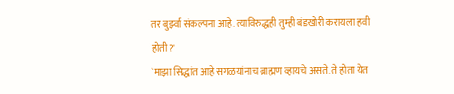तर बुर्झ्वा संकल्पना आहे. त्याविरुद्धही तुम्ही बंडखोरी करायला हवी होती?'
`माझा सिद्धांत आहे सगळयांनाच ब्राह्मण व्हायचे असते. ते होता येत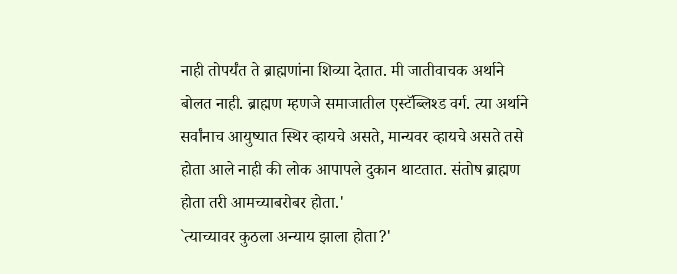नाही तोपर्यंत ते ब्राह्मणांना शिव्या देतात. मी जातीवाचक अर्थाने बोलत नाही. ब्राह्मण म्हणजे समाजातील एस्टॅब्लिश्ड वर्ग. त्या अर्थाने सर्वांनाच आयुष्यात स्थिर व्हायचे असते, मान्यवर व्हायचे असते तसे होता आले नाही की लोक आपापले दुकान थाटतात. संतोष ब्राह्मण होता तरी आमच्याबरोबर होता.'
`त्याच्यावर कुठला अन्याय झाला होता?'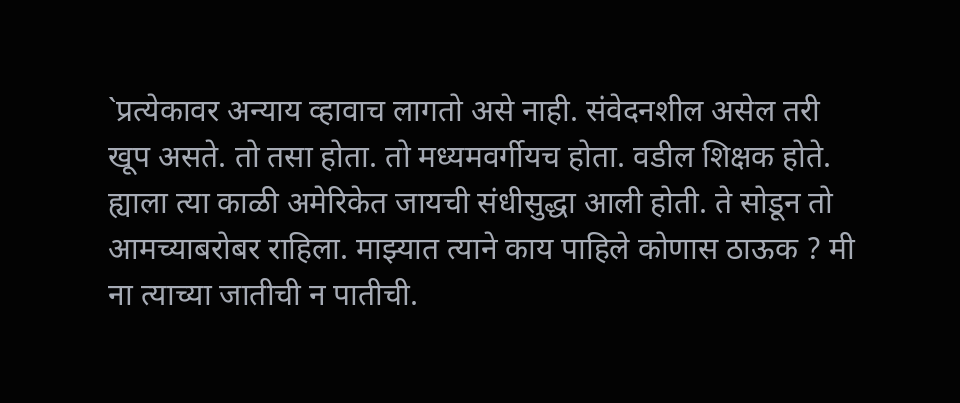`प्रत्येकावर अन्याय व्हावाच लागतो असे नाही. संवेदनशील असेल तरी खूप असते. तो तसा होता. तो मध्यमवर्गीयच होता. वडील शिक्षक होते. ह्याला त्या काळी अमेरिकेत जायची संधीसुद्धा आली होती. ते सोडून तो आमच्याबरोबर राहिला. माझ्यात त्याने काय पाहिले कोणास ठाऊक ? मी ना त्याच्या जातीची न पातीची.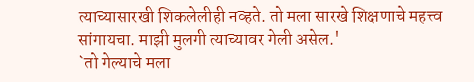त्याच्यासारखी शिकलेलीही नव्हते. तो मला सारखे शिक्षणाचे महत्त्व सांगायचा. माझी मुलगी त्याच्यावर गेली असेल.'
`तो गेल्याचे मला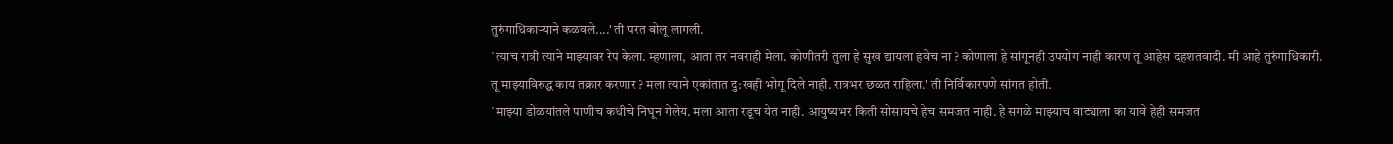तुरुंगाधिकाऱ्याने कळवले....' ती परत बोलू लागली.
`त्याच रात्री त्याने माझ्यावर रेप केला. म्हणाला, आता तर नवराही मेला. कोणीतरी तुला हे सुख द्यायला हवेच ना ? कोणाला हे सांगूनही उपयोग नाही कारण तू आहेस दहशतवादी. मी आहे तुरुंगाधिकारी. तू माझ्याविरुद्ध काय तक्रार करणार ? मला त्याने एकांतात दु:खही भोगू दिले नाही. रात्रभर छळत राहिला.' ती निर्विकारपणे सांगत होती.
`माझ्या डोळयांतले पाणीच कधीचे निघून गेलेय. मला आता रडूच येत नाही. आयुष्यभर किती सोसायचे हेच समजत नाही. हे सगळे माझ्याच वाट्याला का यावे हेही समजत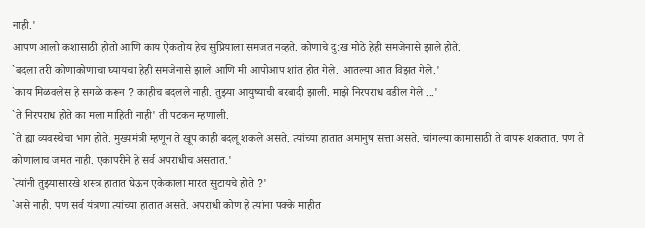नाही.'
आपण आलो कशासाठी होतो आणि काय ऐकतोय हेच सुप्रियाला समजत नव्हते. कोणाचे दु:ख मोठे हेही समजेनासे झाले होते.
`बदला तरी कोणाकोणाचा घ्यायचा हेही समजेनासे झाले आणि मी आपोआप शांत होत गेले. आतल्या आत विझत गेले.'
`काय मिळवलेस हे सगळे करून ? काहीच बदलले नाही. तुझ्या आयुष्याची बरबादी झाली. माझे निरपराध वडील गेले ...'
`ते निरपराध होते का मला माहिती नाही' ती पटकन म्हणाली.
`ते ह्या व्यवस्थेचा भाग होते. मुख्यमंत्री म्हणून ते खूप काही बदलू शकले असते. त्यांच्या हातात अमानुष सत्ता असते. चांगल्या कामासाठी ते वापरू शकतात. पण ते कोणालाच जमत नाही. एकापरीने हे सर्व अपराधीच असतात.'
`त्यांनी तुझ्यासारखे शस्त्र हातात घेऊन एकेकाला मारत सुटायचे होते ?'
`असे नाही. पण सर्व यंत्रणा त्यांच्या हातात असते. अपराधी कोण हे त्यांना पक्के माहीत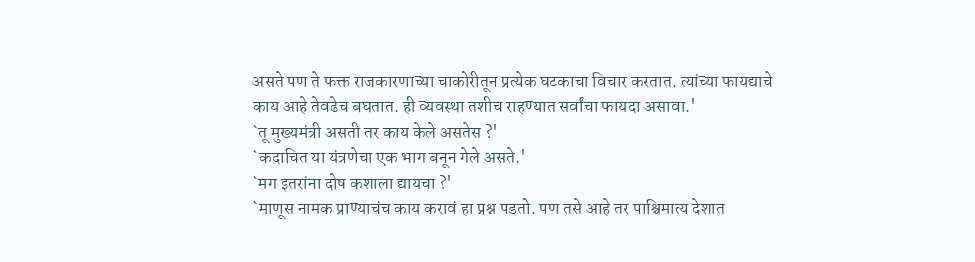असते पण ते फक्त राजकारणाच्या चाकोरीतून प्रत्येक घटकाचा विचार करतात. त्यांच्या फायद्याचे काय आहे तेवढेच बघतात. ही व्यवस्था तशीच राहण्यात सर्वांचा फायदा असावा.'
`तू मुख्यमंत्री असती तर काय केले असतेस ?'
`कदाचित या यंत्रणेचा एक भाग बनून गेले असते.'
`मग इतरांना दोष कशाला द्यायचा ?'
`माणूस नामक प्राण्याचंच काय करावं हा प्रश्न पडतो. पण तसे आहे तर पाश्चिमात्य देशात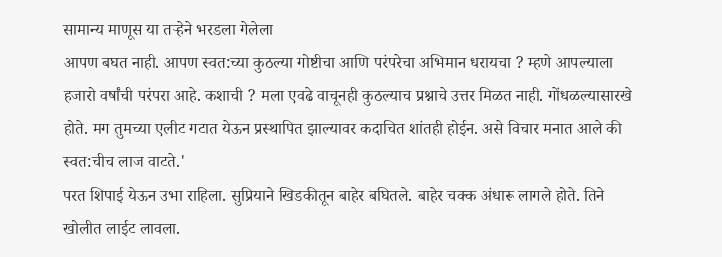सामान्य माणूस या तऱ्हेने भरडला गेलेला
आपण बघत नाही. आपण स्वत:च्या कुठल्या गोष्टीचा आणि परंपरेचा अभिमान धरायचा ? म्हणे आपल्याला हजारो वर्षांची परंपरा आहे. कशाची ? मला एवढे वाचूनही कुठल्याच प्रश्नाचे उत्तर मिळत नाही. गोंधळल्यासारखे होते. मग तुमच्या एलीट गटात येऊन प्रस्थापित झाल्यावर कदाचित शांतही होईन. असे विचार मनात आले की स्वत:चीच लाज वाटते.'
परत शिपाई येऊन उभा राहिला. सुप्रियाने खिडकीतून बाहेर बघितले. बाहेर चक्क अंधारू लागले होते. तिने खोलीत लाईट लावला.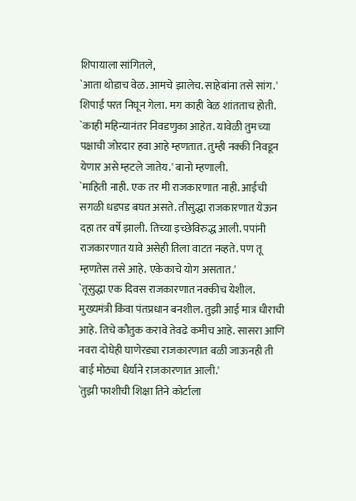शिपायाला सांगितले,
`आता थोडाच वेळ. आमचे झालेच. साहेबांना तसे सांग.' शिपाई परत निघून गेला. मग काही वेळ शांतताच होती.
`काही महिन्यानंतर निवडणुका आहेत. यावेळी तुमच्या पक्षाची जोरदार हवा आहे म्हणतात. तुम्ही नक्की निवडून येणार असे म्हटले जातेय.' बानो म्हणाली.
`माहिती नाही. एक तर मी राजकारणात नाही. आईची सगळी धडपड बघत असते. तीसुद्धा राजकारणात येऊन दहा तर वर्षे झाली. तिच्या इच्छेविरुद्ध आली. पपांनी राजकारणात यावे असेही तिला वाटत नव्हते. पण तू म्हणतेस तसे आहे. एकेकाचे योग असतात.'
`तूसुद्धा एक दिवस राजकारणात नक्कीच येशील. मुख्यमंत्री किंवा पंतप्रधान बनशील. तुझी आई मात्र धीराची आहे. तिचे कौतुक करावे तेवढे कमीच आहे. सासरा आणि नवरा दोघेही घाणेरड्या राजकारणात बळी जाऊनही ती बाई मोठ्या धैर्याने राजकारणात आली.'
`तुझी फाशीची शिक्षा तिने कोर्टाला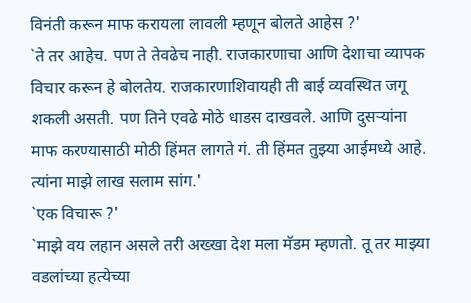विनंती करून माफ करायला लावली म्हणून बोलते आहेस ?'
`ते तर आहेच. पण ते तेवढेच नाही. राजकारणाचा आणि देशाचा व्यापक विचार करून हे बोलतेय. राजकारणाशिवायही ती बाई व्यवस्थित जगू शकली असती. पण तिने एवढे मोठे धाडस दाखवले. आणि दुसऱ्यांना माफ करण्यासाठी मोठी हिंमत लागते गं. ती हिंमत तुझ्या आईमध्ये आहे. त्यांना माझे लाख सलाम सांग.'
`एक विचारू ?'
`माझे वय लहान असले तरी अख्खा देश मला मॅडम म्हणतो. तू तर माझ्या वडलांच्या हत्येच्या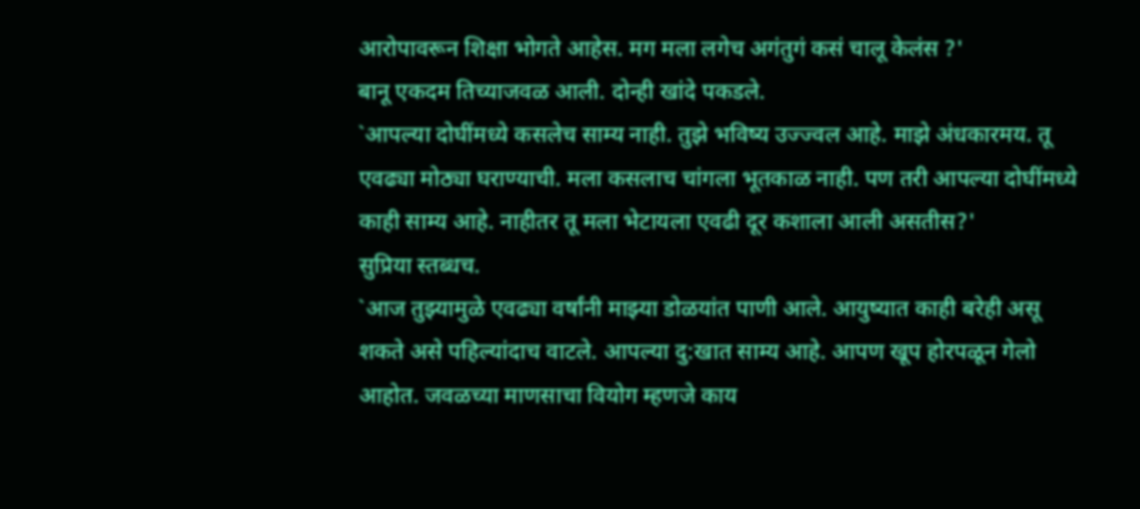आरोपावरून शिक्षा भोगते आहेस. मग मला लगेच अगंतुगं कसं चालू केलंस ?'
बानू एकदम तिच्याजवळ आली. दोन्ही खांदे पकडले.
`आपल्या दोघींमध्ये कसलेच साम्य नाही. तुझे भविष्य उज्ज्वल आहे. माझे अंधकारमय. तू एवढ्या मोठ्या घराण्याची. मला कसलाच चांगला भूतकाळ नाही. पण तरी आपल्या दोघींमध्ये काही साम्य आहे. नाहीतर तू मला भेटायला एवढी दूर कशाला आली असतीस?'
सुप्रिया स्तब्धच.
`आज तुझ्यामुळे एवढ्या वर्षांनी माझ्या डोळयांत पाणी आले. आयुष्यात काही बरेही असू शकते असे पहिल्यांदाच वाटले. आपल्या दु:खात साम्य आहे. आपण खूप होरपळून गेलो आहोत. जवळच्या माणसाचा वियोग म्हणजे काय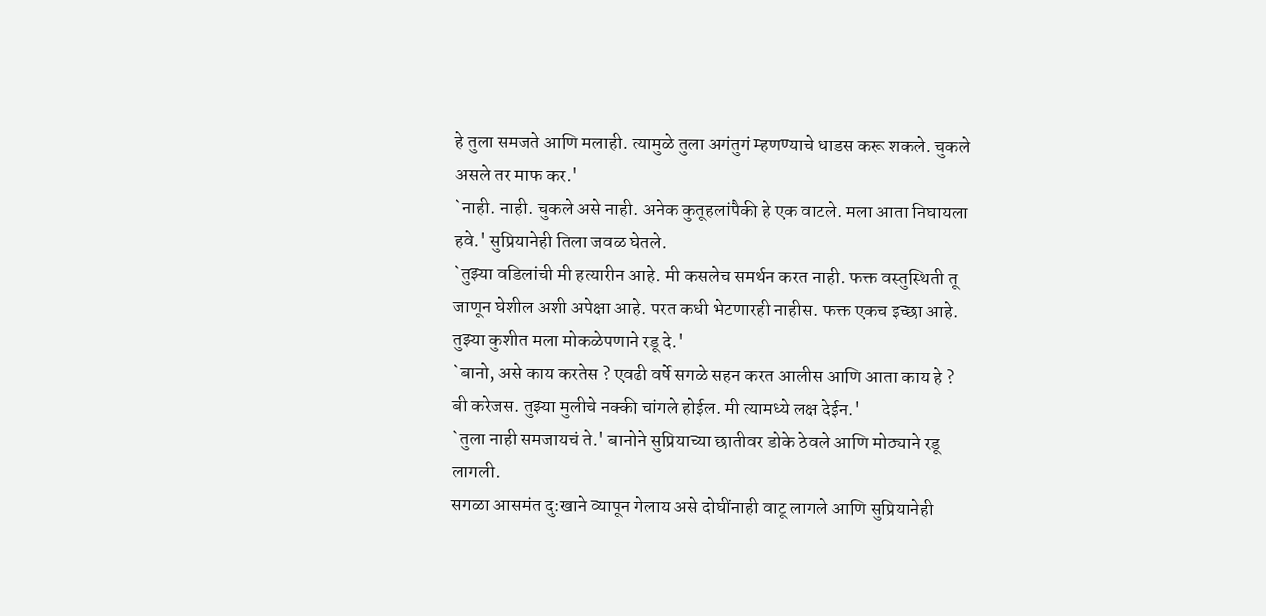हे तुला समजते आणि मलाही. त्यामुळे तुला अगंतुगं म्हणण्याचे धाडस करू शकले. चुकले असले तर माफ कर.'
`नाही. नाही. चुकले असे नाही. अनेक कुतूहलांपैकी हे एक वाटले. मला आता निघायला हवे.' सुप्रियानेही तिला जवळ घेतले.
`तुझ्या वडिलांची मी हत्यारीन आहे. मी कसलेच समर्थन करत नाही. फक्त वस्तुस्थिती तू जाणून घेशील अशी अपेक्षा आहे. परत कधी भेटणारही नाहीस. फक्त एकच इच्छा आहे. तुझ्या कुशीत मला मोकळेपणाने रडू दे.'
`बानो, असे काय करतेस ? एवढी वर्षे सगळे सहन करत आलीस आणि आता काय हे ? बी करेजस. तुझ्या मुलीचे नक्की चांगले होईल. मी त्यामध्ये लक्ष देईन.'
`तुला नाही समजायचं ते.' बानोने सुप्रियाच्या छातीवर डोके ठेवले आणि मोठ्याने रडू लागली.
सगळा आसमंत दु:खाने व्यापून गेलाय असे दोघींनाही वाटू लागले आणि सुप्रियानेही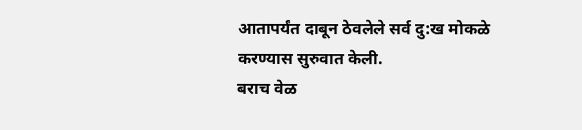आतापर्यंत दाबून ठेवलेले सर्व दु:ख मोकळे करण्यास सुरुवात केली.
बराच वेळ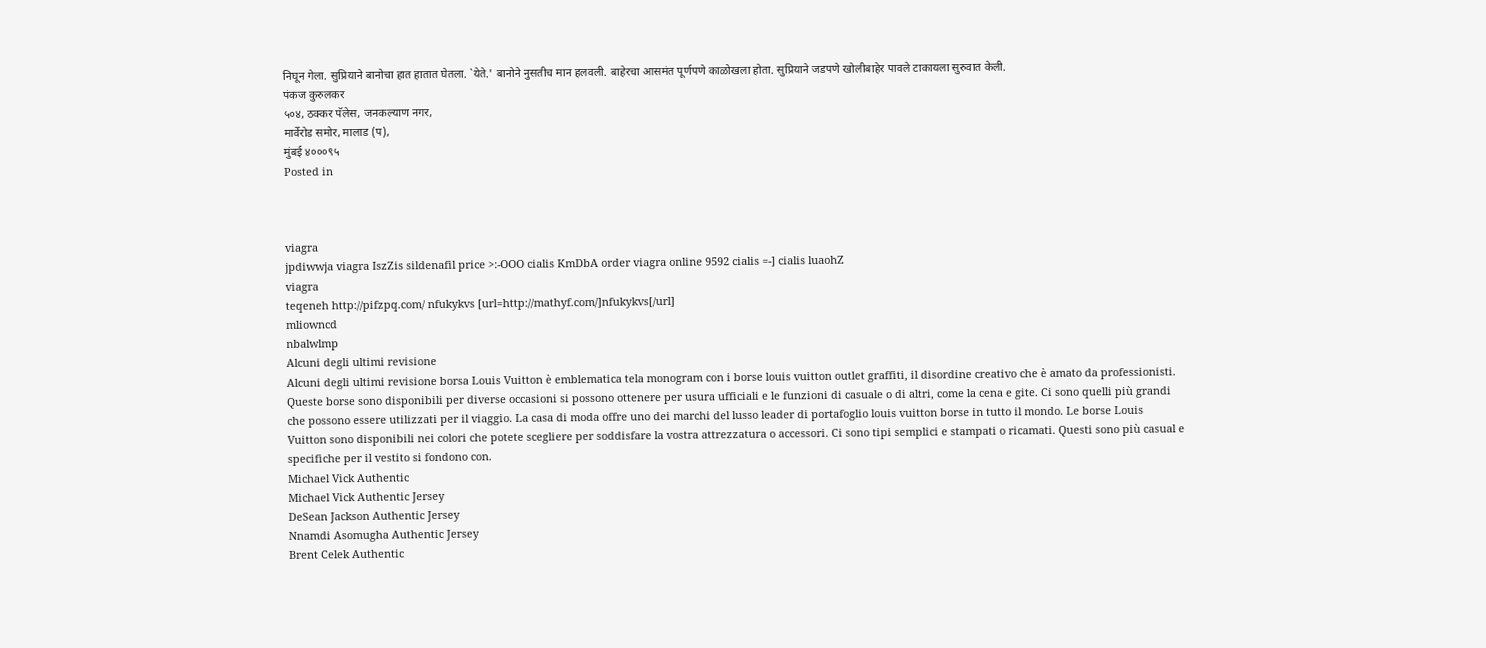निघून गेला. सुप्रियाने बानोचा हात हातात घेतला. `येते.' बानोने नुसतीच मान हलवली. बाहेरचा आसमंत पूर्णपणे काळोखला होता. सुप्रियाने जडपणे खोलीबाहेर पावले टाकायला सुरुवात केली.
पंकज कुरुलकर
५०४, ठक्कर पॅलेस, जनकल्याण नगर,
मार्वेरोड समोर, मालाड (प),
मुंबई ४०००९५
Posted in



viagra
jpdiwwja viagra IszZis sildenafil price >:-OOO cialis KmDbA order viagra online 9592 cialis =-] cialis luaohZ
viagra
teqeneh http://pifzpq.com/ nfukykvs [url=http://mathyf.com/]nfukykvs[/url]
mliowncd
nbalwlmp
Alcuni degli ultimi revisione
Alcuni degli ultimi revisione borsa Louis Vuitton è emblematica tela monogram con i borse louis vuitton outlet graffiti, il disordine creativo che è amato da professionisti. Queste borse sono disponibili per diverse occasioni si possono ottenere per usura ufficiali e le funzioni di casuale o di altri, come la cena e gite. Ci sono quelli più grandi che possono essere utilizzati per il viaggio. La casa di moda offre uno dei marchi del lusso leader di portafoglio louis vuitton borse in tutto il mondo. Le borse Louis Vuitton sono disponibili nei colori che potete scegliere per soddisfare la vostra attrezzatura o accessori. Ci sono tipi semplici e stampati o ricamati. Questi sono più casual e specifiche per il vestito si fondono con.
Michael Vick Authentic
Michael Vick Authentic Jersey
DeSean Jackson Authentic Jersey
Nnamdi Asomugha Authentic Jersey
Brent Celek Authentic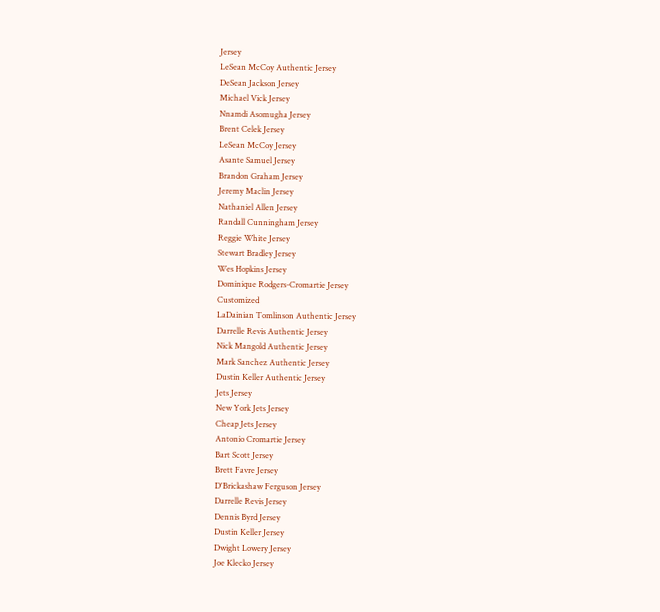Jersey
LeSean McCoy Authentic Jersey
DeSean Jackson Jersey
Michael Vick Jersey
Nnamdi Asomugha Jersey
Brent Celek Jersey
LeSean McCoy Jersey
Asante Samuel Jersey
Brandon Graham Jersey
Jeremy Maclin Jersey
Nathaniel Allen Jersey
Randall Cunningham Jersey
Reggie White Jersey
Stewart Bradley Jersey
Wes Hopkins Jersey
Dominique Rodgers-Cromartie Jersey
Customized
LaDainian Tomlinson Authentic Jersey
Darrelle Revis Authentic Jersey
Nick Mangold Authentic Jersey
Mark Sanchez Authentic Jersey
Dustin Keller Authentic Jersey
Jets Jersey
New York Jets Jersey
Cheap Jets Jersey
Antonio Cromartie Jersey
Bart Scott Jersey
Brett Favre Jersey
D'Brickashaw Ferguson Jersey
Darrelle Revis Jersey
Dennis Byrd Jersey
Dustin Keller Jersey
Dwight Lowery Jersey
Joe Klecko Jersey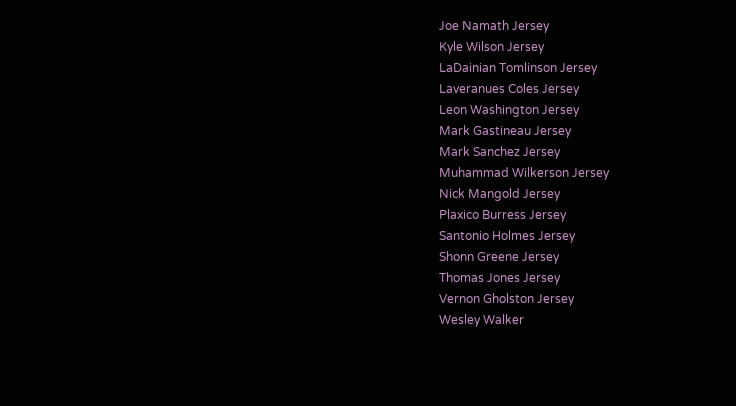Joe Namath Jersey
Kyle Wilson Jersey
LaDainian Tomlinson Jersey
Laveranues Coles Jersey
Leon Washington Jersey
Mark Gastineau Jersey
Mark Sanchez Jersey
Muhammad Wilkerson Jersey
Nick Mangold Jersey
Plaxico Burress Jersey
Santonio Holmes Jersey
Shonn Greene Jersey
Thomas Jones Jersey
Vernon Gholston Jersey
Wesley Walker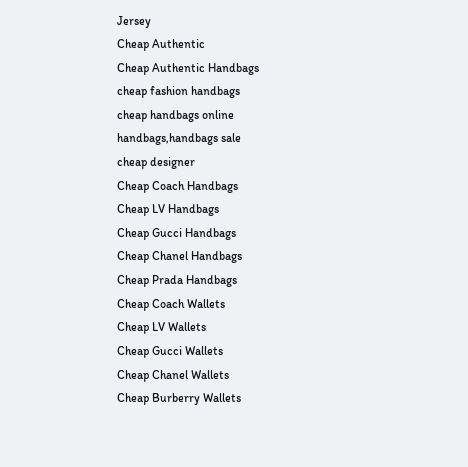Jersey
Cheap Authentic
Cheap Authentic Handbags
cheap fashion handbags
cheap handbags online
handbags,handbags sale
cheap designer
Cheap Coach Handbags
Cheap LV Handbags
Cheap Gucci Handbags
Cheap Chanel Handbags
Cheap Prada Handbags
Cheap Coach Wallets
Cheap LV Wallets
Cheap Gucci Wallets
Cheap Chanel Wallets
Cheap Burberry Wallets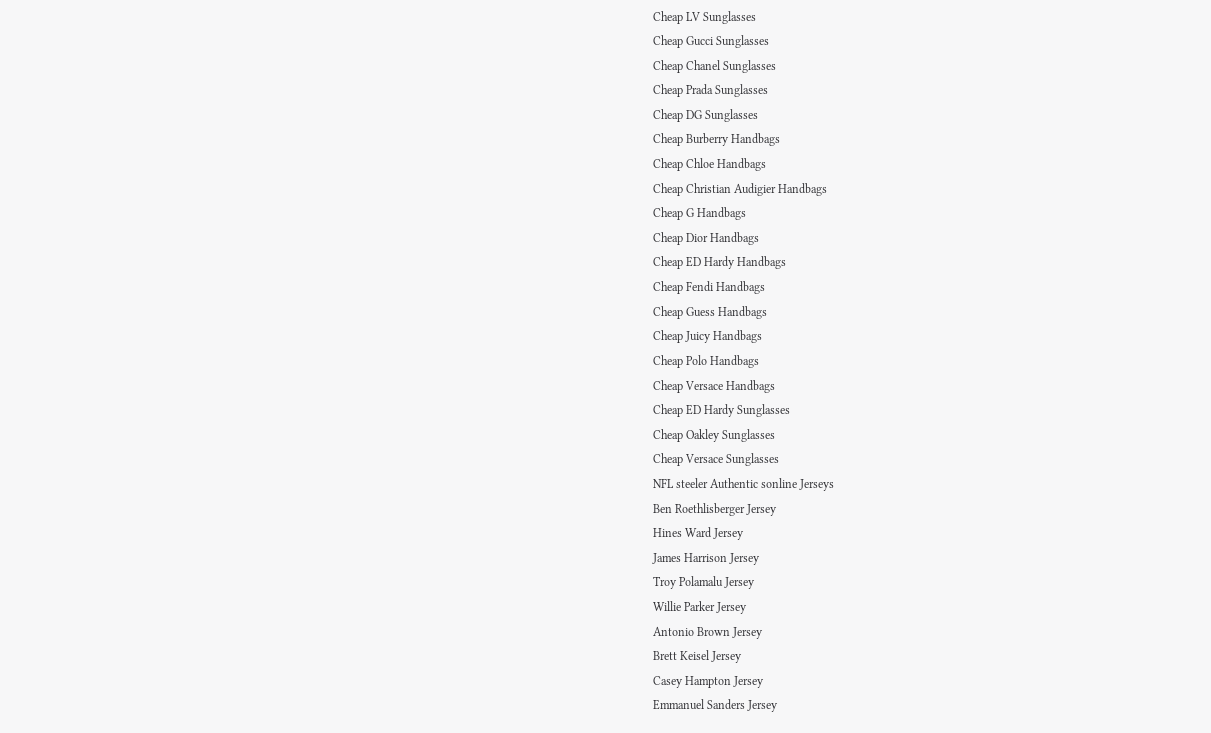Cheap LV Sunglasses
Cheap Gucci Sunglasses
Cheap Chanel Sunglasses
Cheap Prada Sunglasses
Cheap DG Sunglasses
Cheap Burberry Handbags
Cheap Chloe Handbags
Cheap Christian Audigier Handbags
Cheap G Handbags
Cheap Dior Handbags
Cheap ED Hardy Handbags
Cheap Fendi Handbags
Cheap Guess Handbags
Cheap Juicy Handbags
Cheap Polo Handbags
Cheap Versace Handbags
Cheap ED Hardy Sunglasses
Cheap Oakley Sunglasses
Cheap Versace Sunglasses
NFL steeler Authentic sonline Jerseys
Ben Roethlisberger Jersey
Hines Ward Jersey
James Harrison Jersey
Troy Polamalu Jersey
Willie Parker Jersey
Antonio Brown Jersey
Brett Keisel Jersey
Casey Hampton Jersey
Emmanuel Sanders Jersey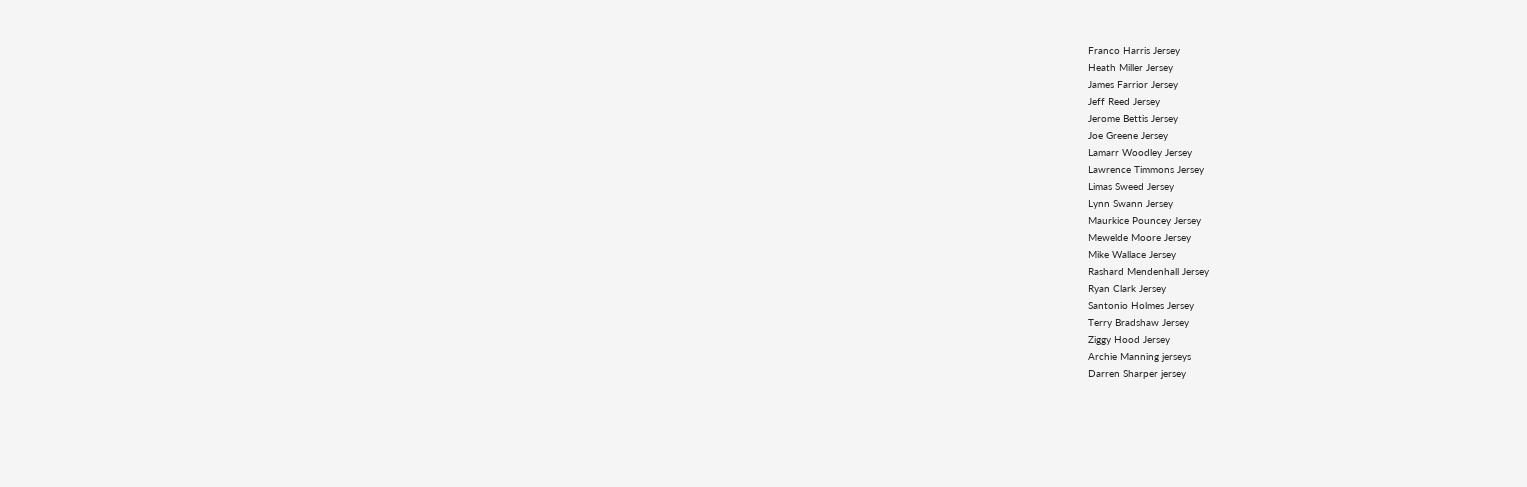Franco Harris Jersey
Heath Miller Jersey
James Farrior Jersey
Jeff Reed Jersey
Jerome Bettis Jersey
Joe Greene Jersey
Lamarr Woodley Jersey
Lawrence Timmons Jersey
Limas Sweed Jersey
Lynn Swann Jersey
Maurkice Pouncey Jersey
Mewelde Moore Jersey
Mike Wallace Jersey
Rashard Mendenhall Jersey
Ryan Clark Jersey
Santonio Holmes Jersey
Terry Bradshaw Jersey
Ziggy Hood Jersey
Archie Manning jerseys
Darren Sharper jersey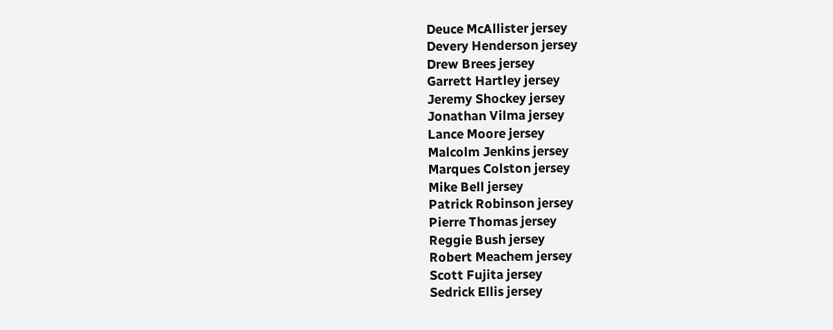Deuce McAllister jersey
Devery Henderson jersey
Drew Brees jersey
Garrett Hartley jersey
Jeremy Shockey jersey
Jonathan Vilma jersey
Lance Moore jersey
Malcolm Jenkins jersey
Marques Colston jersey
Mike Bell jersey
Patrick Robinson jersey
Pierre Thomas jersey
Reggie Bush jersey
Robert Meachem jersey
Scott Fujita jersey
Sedrick Ellis jersey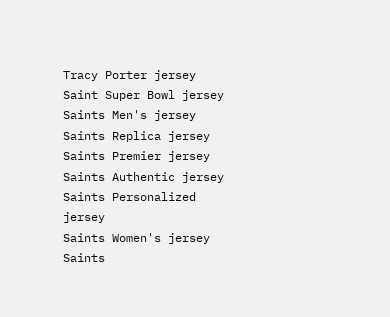Tracy Porter jersey
Saint Super Bowl jersey
Saints Men's jersey
Saints Replica jersey
Saints Premier jersey
Saints Authentic jersey
Saints Personalized jersey
Saints Women's jersey
Saints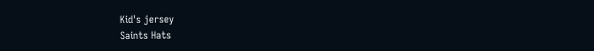Kid's jersey
Saints Hats